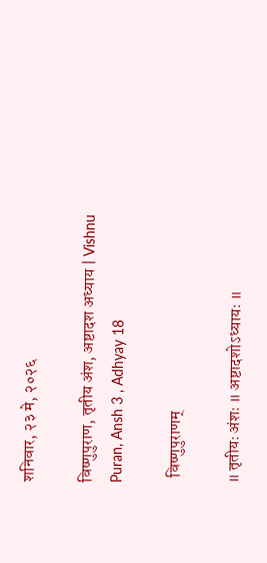शनिवार, २३ मे, २०२६

विष्णुपुराण, तृतीय अंश, अष्टादश अध्याय | Vishnu Puran, Ansh 3 , Adhyay 18

  विष्णुपुराणम्

॥ तृतीयः अंशः ॥ अष्टादशोऽध्यायः ॥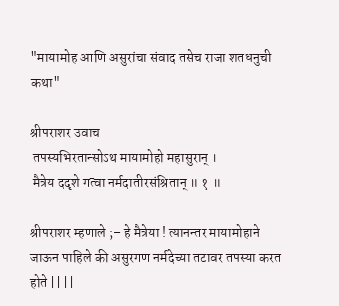"मायामोह आणि असुरांचा संवाद तसेच राजा शतधनुची कथा"

श्रीपराशर उवाच
 तपस्यभिरतान्सोऽथ मायामोहो महासुरान् ।
 मैत्रेय ददृशे गत्वा नर्मदातीरसंश्रितान् ॥ १ ॥

श्रीपराशर म्हणाले ;– हे मैत्रेया ! त्यानन्तर मायामोहाने जाऊन पाहिले की असुरगण नर्मदेच्या तटावर तपस्या करत होते || ||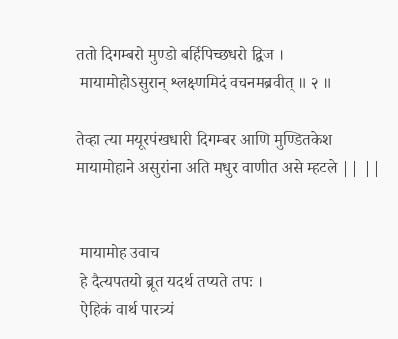ततो दिगम्बरो मुण्डो बर्हिपिच्छधरो द्विज ।
 मायामोहोऽसुरान् श्लक्ष्णमिदं वचनमब्रवीत् ॥ २ ॥

तेव्हा त्या मयूरपंखधारी दिगम्बर आणि मुण्डितकेश मायामोहाने असुरांना अति मधुर वाणीत असे म्हटले || ||


 मायामोह उवाच
 हे दैत्यपतयो ब्रूत यदर्थ तप्यते तपः ।
 ऐहिकं वार्थ पारत्र्यं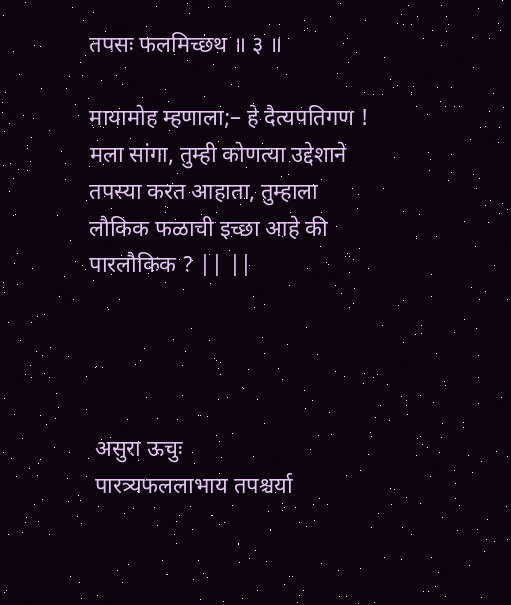तपसः फलमिच्छथ ॥ ३ ॥

मायामोह म्हणाला;– हे दैत्यपतिगण ! मला सांगा, तुम्ही कोणत्या उद्देशाने तपस्या करत आहाता, तुम्हाला लौकिक फळाची इच्छा आहे की पारलौकिक ? || ||




 असुरा ऊचुः
 पारत्र्यफललाभाय तपश्चर्या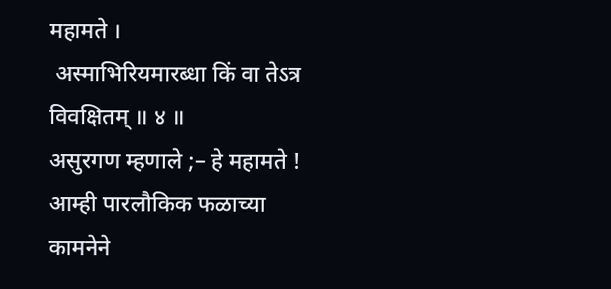महामते ।
 अस्माभिरियमारब्धा किं वा तेऽत्र विवक्षितम् ॥ ४ ॥
असुरगण म्हणाले ;– हे महामते ! आम्ही पारलौकिक फळाच्या कामनेने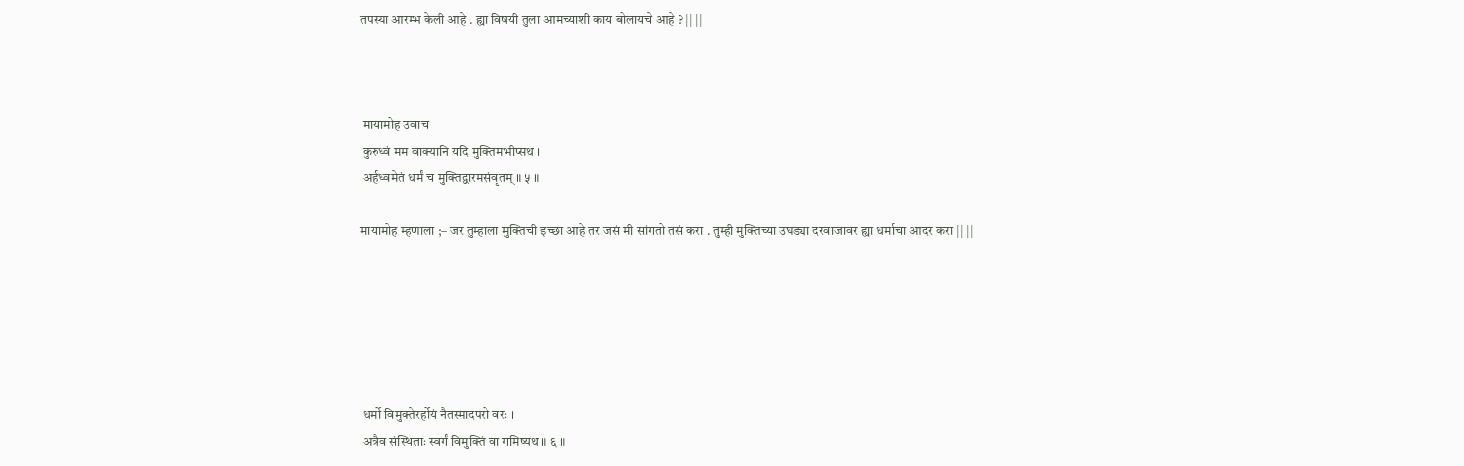तपस्या आरम्भ केली आहे . ह्या विषयी तुला आमच्याशी काय बोलायचे आहे ? || ||



 मायामोह उवाच
 कुरुध्वं मम वाक्यानि यदि मुक्तिमभीप्सथ ।
 अर्हध्वमेतं धर्मं च मुक्तिद्वारमसंवृतम् ॥ ५ ॥

मायामोह म्हणाला ;– जर तुम्हाला मुक्तिची इच्छा आहे तर जसं मी सांगतो तसं करा . तुम्ही मुक्तिच्या उघड्या दरवाजावर ह्या धर्माचा आदर करा || ||






 धर्मो विमुक्तेरर्होयं नैतस्मादपरो वरः ।
 अत्रैव संस्थिताः स्वर्गं विमुक्तिं वा गमिष्यथ ॥ ६ ॥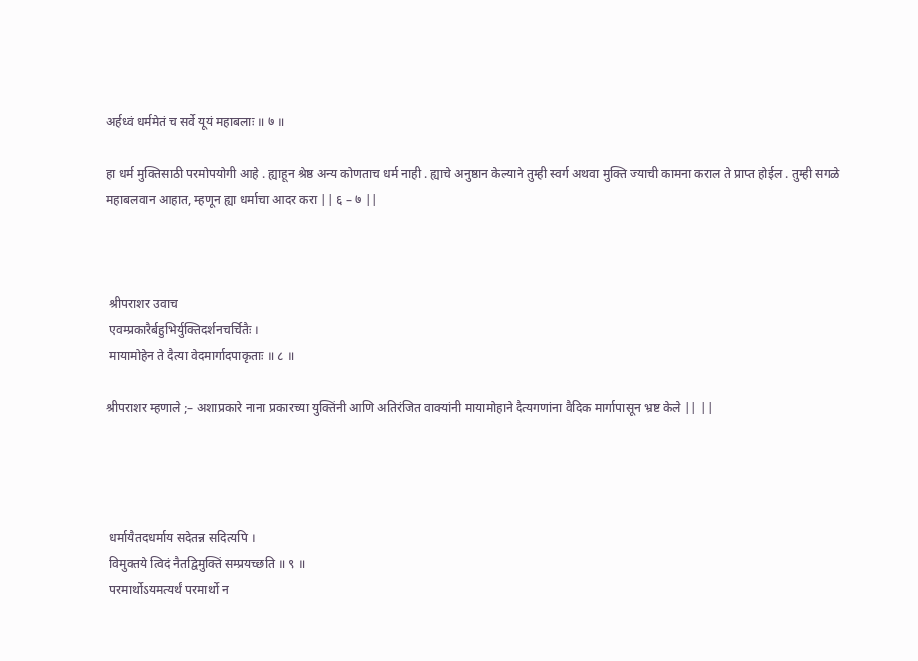अर्हध्वं धर्ममेतं च सर्वे यूयं महाबलाः ॥ ७ ॥

हा धर्म मुक्तिसाठी परमोपयोगी आहे . ह्याहून श्रेष्ठ अन्य कोणताच धर्म नाही . ह्याचे अनुष्ठान केल्याने तुम्ही स्वर्ग अथवा मुक्ति ज्याची कामना कराल ते प्राप्त होईल . तुम्ही सगळे महाबलवान आहात, म्हणून ह्या धर्माचा आदर करा || ६ – ७ ||



 श्रीपराशर उवाच
 एवम्प्रकारैर्बहुभिर्युक्तिदर्शनचर्चितैः ।
 मायामोहेन ते दैत्या वेदमार्गादपाकृताः ॥ ८ ॥

श्रीपराशर म्हणाले ;– अशाप्रकारे नाना प्रकारच्या युक्तिंनी आणि अतिरंजित वाक्यांनी मायामोहाने दैत्यगणांना वैदिक मार्गापासून भ्रष्ट केले || ||




 धर्मायैतदधर्माय सदेतन्न सदित्यपि ।
 विमुक्तये त्विदं नैतद्विमुक्तिं सम्प्रयच्छति ॥ ९ ॥
 परमार्थोऽयमत्यर्थं परमार्थो न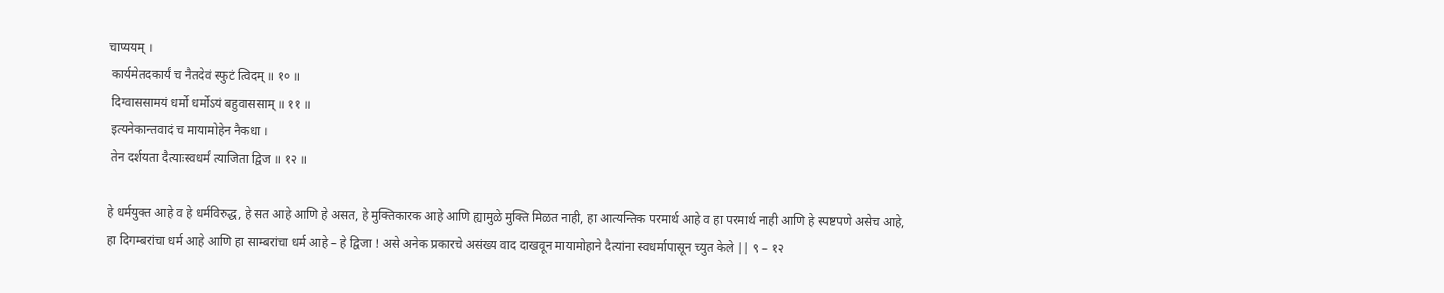चाप्ययम् ।
 कार्यमेतदकार्यं च नैतदेवं स्फुटं त्विदम् ॥ १० ॥
 दिग्वाससामयं धर्मो धर्मोऽयं बहुवाससाम् ॥ ११ ॥
 इत्यनेकान्तवादं च मायामोहेन नैकधा ।
 तेन दर्शयता दैत्याःस्वधर्मं त्याजिता द्विज ॥ १२ ॥

हे धर्मयुक्त आहे व हे धर्मविरुद्ध, हे सत आहे आणि हे असत, हे मुक्तिकारक आहे आणि ह्यामुळे मुक्ति मिळत नाही, हा आत्यन्तिक परमार्थ आहे व हा परमार्थ नाही आणि हे स्पष्टपणे असेच आहे, हा दिगम्बरांचा धर्म आहे आणि हा साम्बरांचा धर्म आहे – हे द्विजा ! असे अनेक प्रकारचे असंख्य वाद दाखवून मायामोहाने दैत्यांना स्वधर्मापासून च्युत केले || ९ – १२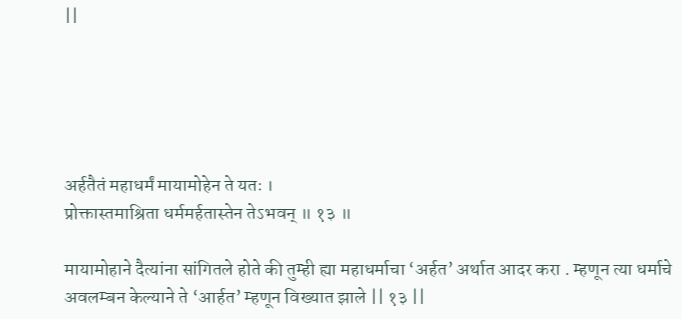||





अर्हतैतं महाधर्मं मायामोहेन ते यतः ।
प्रोक्तास्तमाश्रिता धर्ममर्हतास्तेन तेऽभवन् ॥ १३ ॥

मायामोहाने दैत्यांना सांगितले होते की तुम्ही ह्या महाधर्माचा ‘अर्हत’ अर्थात आदर करा . म्हणून त्या धर्माचे अवलम्बन केल्याने ते ‘आर्हत’ म्हणून विख्यात झाले || १३ ||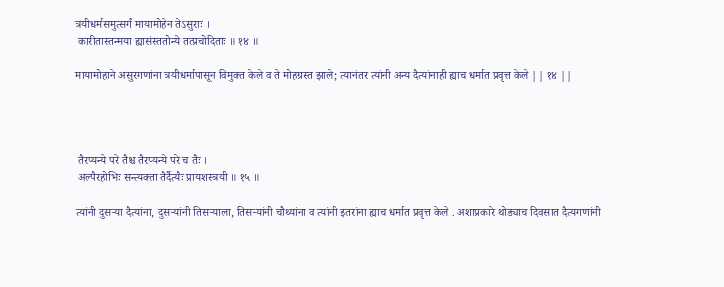त्रयीधर्मसमुत्सर्गं मायामोहेन तेऽसुराः ।
 कारीतास्तन्मया ह्यासंस्ततोन्ये तत्प्रचोदिताः ॥ १४ ॥

मायामोहाने असुरगणांना त्रयीधर्मापासून विमुक्त केले व ते मोहग्रस्त झाले; त्यानंतर त्यांनी अन्य दैत्यांनाही ह्याच धर्मात प्रवृत्त केले || १४ ||




 तैरप्यन्ये परे तैश्च तैरप्यन्ये परे च तैः ।
 अल्पैरहोभिः सन्त्यक्ता तैर्दैत्यैः प्रायशस्त्रयी ॥ १५ ॥

त्यांनी दुसर्‍या दैत्यांना, दुसर्‍यांनी तिसर्‍याला, तिसर्‍यांनी चौथ्यांना व त्यांनी इतरांना ह्याच धर्मात प्रवृत्त केले . अशाप्रकारे थोड्याच दिवसात दैत्यगणांनी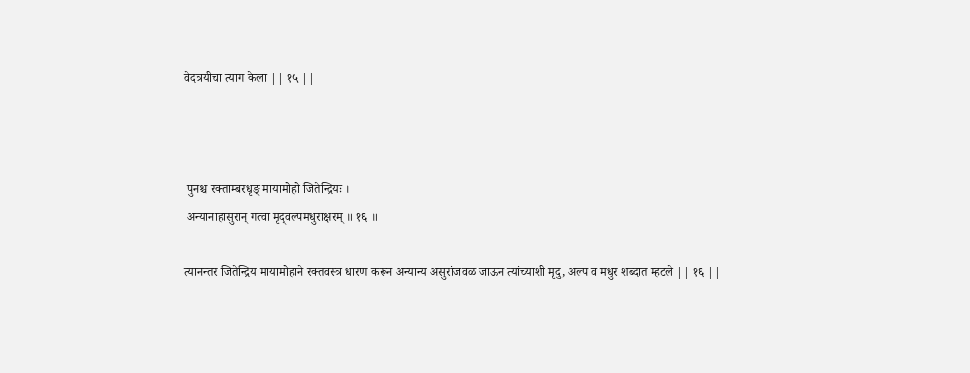वेदत्रयीचा त्याग केला || १५ ||



 पुनश्च रक्ताम्बरधृङ्‍ मायामोहो जितेन्द्रियः ।
 अन्यानाहासुरान् गत्वा मृद्‍वल्पमधुराक्षरम् ॥ १६ ॥

त्यानन्तर जितेन्द्रिय मायामोहाने रक्तवस्त्र धारण करून अन्यान्य असुरांजवळ जाऊन त्यांच्याशी मृदु, अल्प व मधुर शब्दात म्हटले || १६ ||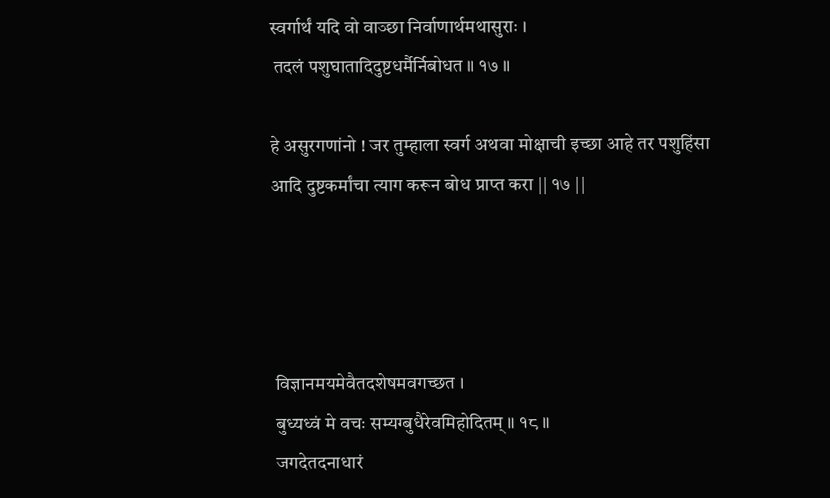स्वर्गार्थं यदि वो वाञ्छा निर्वाणार्थमथासुराः ।
 तदलं पशुघातादिदुष्टधर्मैर्निबोधत ॥ १७ ॥

हे असुरगणांनो ! जर तुम्हाला स्वर्ग अथवा मोक्षाची इच्छा आहे तर पशुहिंसा आदि दुष्टकर्मांचा त्याग करून बोध प्राप्त करा || १७ ||




 विज्ञानमयमेवैतदशेषमवगच्छत ।
 बुध्यध्वं मे वचः सम्यग्बुधैरेवमिहोदितम् ॥ १८ ॥
 जगदेतदनाधारं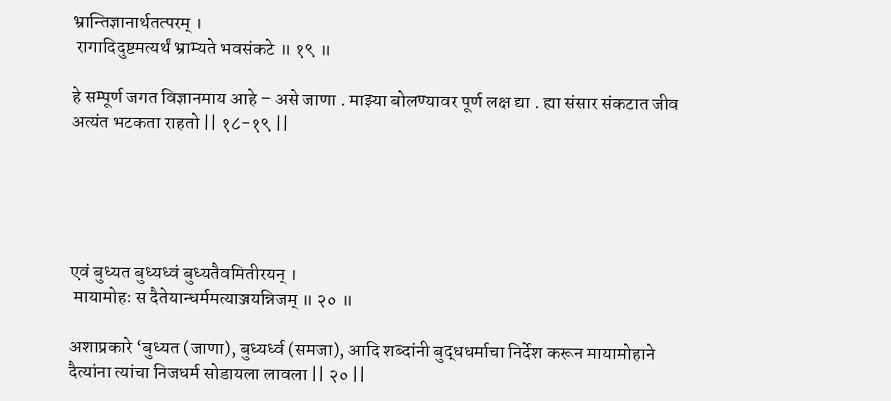भ्रान्तिज्ञानार्थतत्परम् ।
 रागादिदुष्टमत्यर्थं भ्राम्यते भवसंकटे ॥ १९ ॥

हे सम्पूर्ण जगत विज्ञानमाय आहे – असे जाणा . माझ्या बोलण्यावर पूर्ण लक्ष द्या . ह्या संसार संकटात जीव अत्यंत भटकता राहतो || १८-१९ ||





एवं बुध्यत बुध्यध्वं बुध्यतैवमितीरयन् ।
 मायामोहः स दैतेयान्धर्ममत्याञ्जयन्निजम् ॥ २० ॥

अशाप्रकारे ‘बुध्यत (जाणा), बुध्यर्ध्व (समजा), आदि शब्दांनी बुद्धधर्माचा निर्देश करून मायामोहाने दैत्यांना त्यांचा निजधर्म सोडायला लावला || २० ||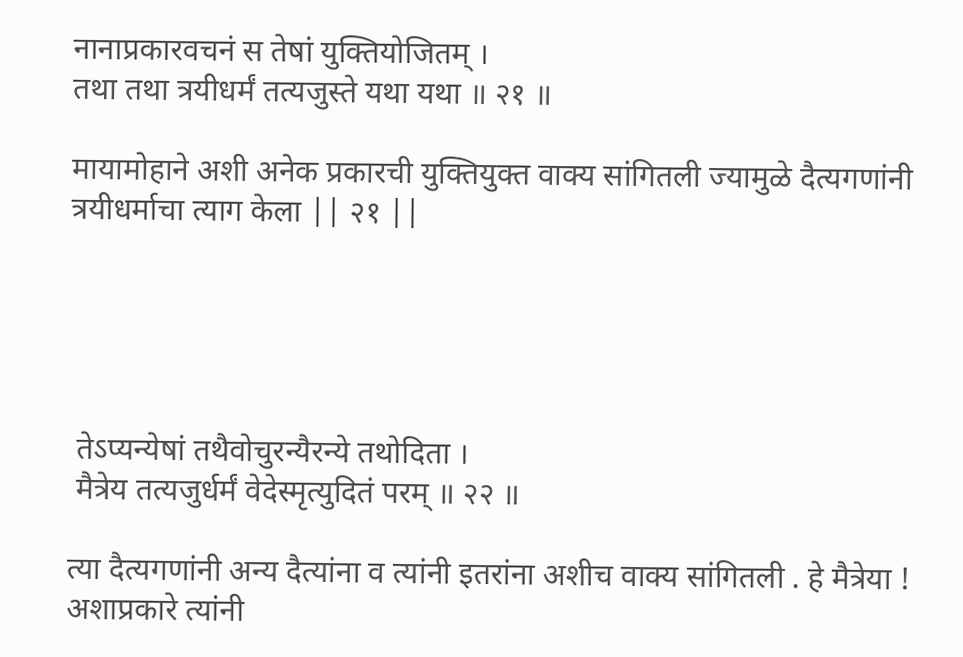नानाप्रकारवचनं स तेषां युक्तियोजितम् ।
तथा तथा त्रयीधर्मं तत्यजुस्ते यथा यथा ॥ २१ ॥

मायामोहाने अशी अनेक प्रकारची युक्तियुक्त वाक्य सांगितली ज्यामुळे दैत्यगणांनी त्रयीधर्माचा त्याग केला || २१ ||





 तेऽप्यन्येषां तथैवोचुरन्यैरन्ये तथोदिता ।
 मैत्रेय तत्यजुर्धर्मं वेदेस्मृत्युदितं परम् ॥ २२ ॥

त्या दैत्यगणांनी अन्य दैत्यांना व त्यांनी इतरांना अशीच वाक्य सांगितली . हे मैत्रेया ! अशाप्रकारे त्यांनी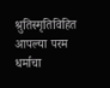श्रुतिस्मृतिविहित आपल्या परम धर्माचा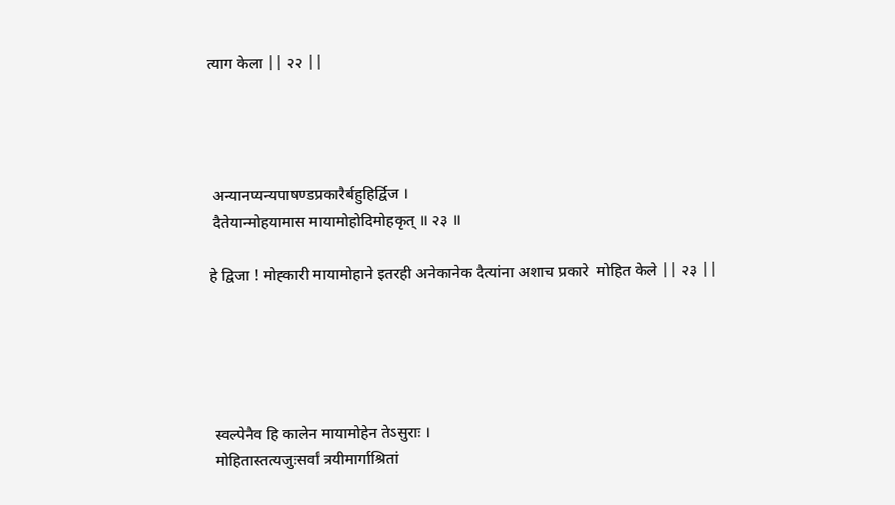त्याग केला || २२ ||




 अन्यानप्यन्यपाषण्डप्रकारैर्बहुहिर्द्विज ।
 दैतेयान्मोहयामास मायामोहोदिमोहकृत् ॥ २३ ॥

हे द्विजा ! मोह्कारी मायामोहाने इतरही अनेकानेक दैत्यांना अशाच प्रकारे  मोहित केले || २३ ||





 स्वल्पेनैव हि कालेन मायामोहेन तेऽसुराः ।
 मोहितास्तत्यजुःसर्वां त्रयीमार्गाश्रितां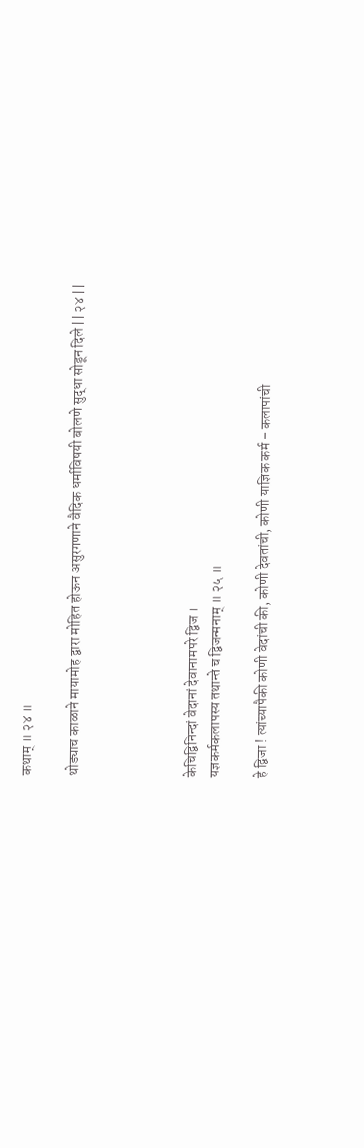कथाम् ॥ २४ ॥

थोड्याच काळाने मायामोह द्वारा मोहित होऊन असुरगणाने वैदिक धर्माविषयी बोलणे सुद्धा सोडून दिले || २४ ||




केचिद्विनिन्दां वेदानां देवानामपरे द्विज ।
यज्ञकर्मकलापस्य तथान्ते च द्विजन्मनाम् ॥ २५ ॥

हे द्विजा ! त्यांच्यापैकी कोणी वेदांची की, कोणी देवतांची, कोणी याज्ञिक कर्म – कलापांची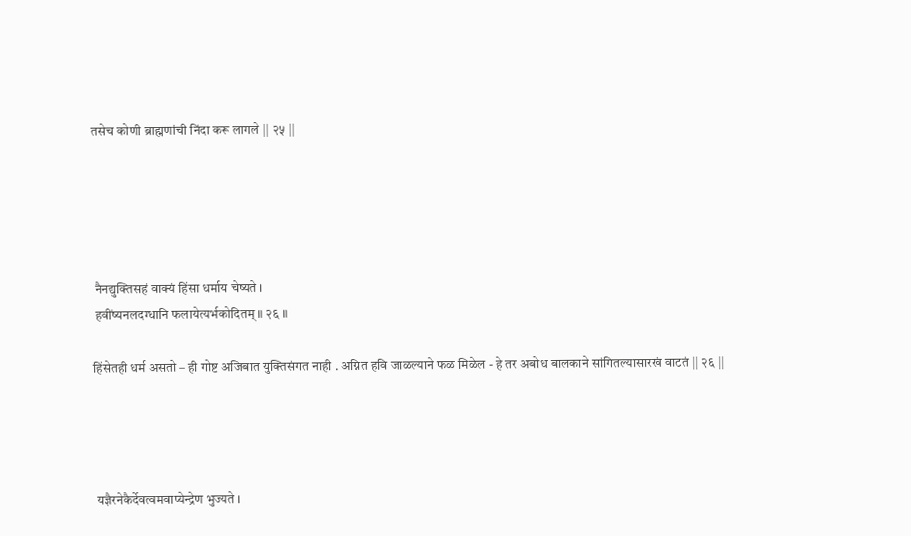तसेच कोणी ब्राह्मणांची निंदा करू लागले || २५ ||





 नैनद्युक्तिसहं वाक्यं हिंसा धर्माय चेष्यते ।
 हवींष्यनलदग्धानि फलायेत्यर्भकोदितम् ॥ २६ ॥

हिंसेतही धर्म असतो – ही गोष्ट अजिबात युक्तिसंगत नाही . अग्नित हवि जाळल्याने फळ मिळेल - हे तर अबोध बालकाने सांगितल्यासारखं वाटतं || २६ ||




 यज्ञैरनेकैर्देवत्वमवाप्येन्द्रेण भुज्यते ।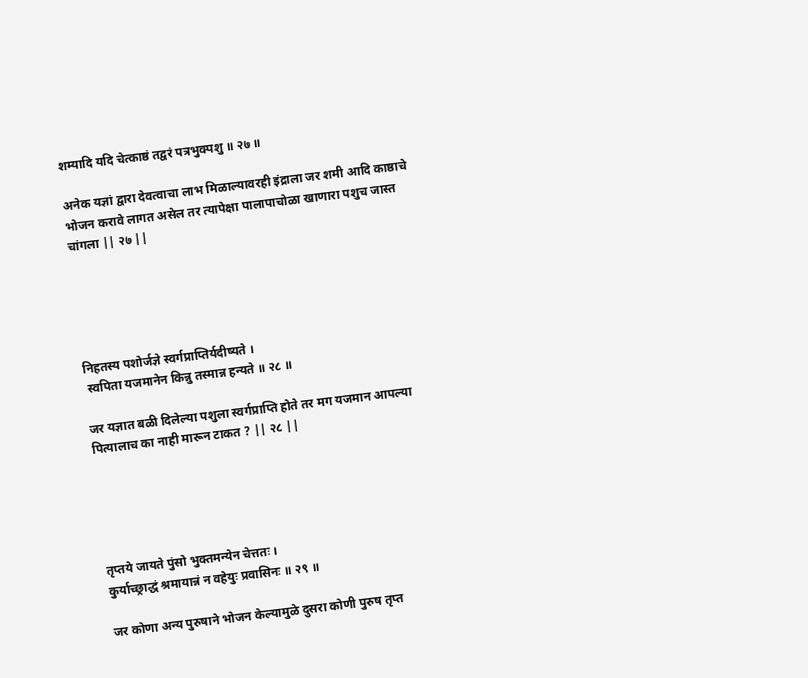शम्यादि यदि चेत्काष्ठं तद्वरं पत्रभुक्पशु ॥ २७ ॥

अनेक यज्ञां द्वारा देवत्वाचा लाभ मिळाल्यावरही इंद्राला जर शमी आदि काष्ठाचे भोजन करावे लागत असेल तर त्यापेक्षा पालापाचोळा खाणारा पशुच जास्त चांगला || २७ ||





निहतस्य पशोर्जज्ञे स्वर्गप्राप्तिर्यदीष्यते ।
 स्वपिता यजमानेन किन्नु तस्मान्न हन्यते ॥ २८ ॥

जर यज्ञात बळी दिलेल्या पशुला स्वर्गप्राप्ति होते तर मग यजमान आपल्या पित्यालाच का नाही मारून टाकत ? || २८ ||





तृप्तये जायते पुंसो भुक्तमन्येन चेत्ततः ।
कुर्याच्छ्राद्धं श्रमायान्नं न वहेयुः प्रवासिनः ॥ २९ ॥

जर कोणा अन्य पुरुषाने भोजन केल्यामुळे दुसरा कोणी पुरुष तृप्त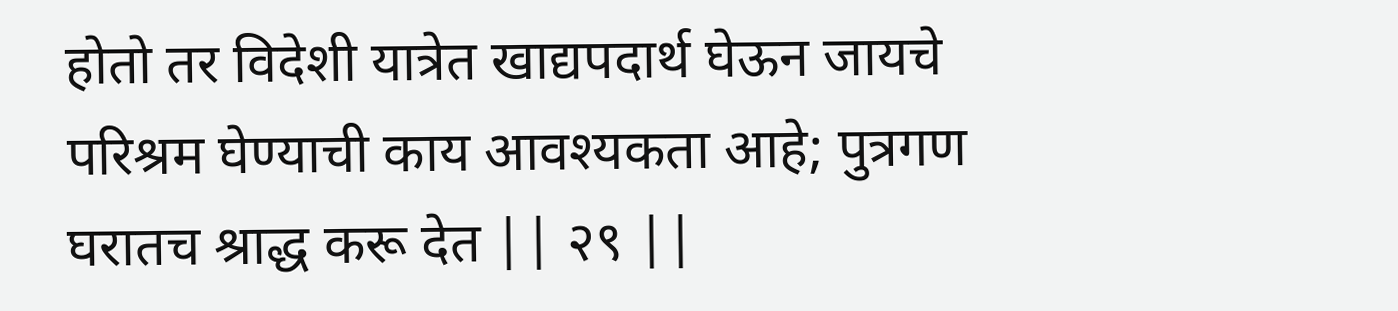होतो तर विदेशी यात्रेत खाद्यपदार्थ घेऊन जायचे परिश्रम घेण्याची काय आवश्यकता आहे; पुत्रगण घरातच श्राद्ध करू देत || २९ ||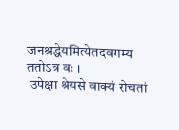जनश्रद्धेयमित्येतदवगम्य ततोऽत्र वः ।
 उपेक्षा श्रेयसे वाक्यं रोचतां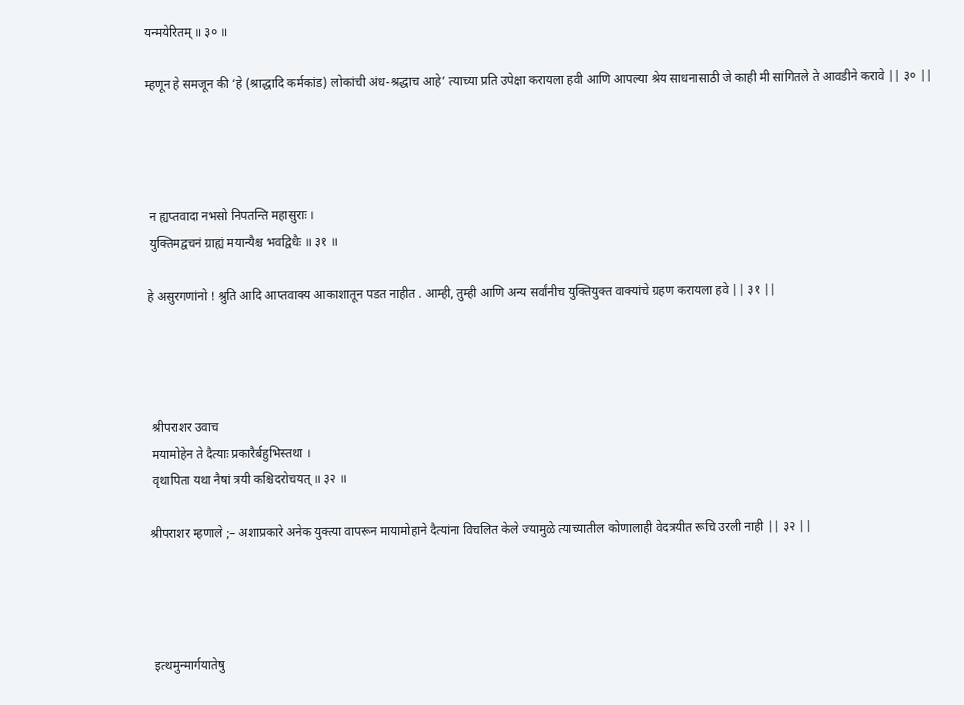यन्मयेरितम् ॥ ३० ॥

म्हणून हे समजून की ‘हे (श्राद्धादि कर्मकांड) लोकांची अंध-श्रद्धाच आहे’ त्याच्या प्रति उपेक्षा करायला हवी आणि आपल्या श्रेय साधनासाठी जे काही मी सांगितले ते आवडीने करावे || ३० ||




 न ह्यप्तवादा नभसो निपतन्ति महासुराः ।
 युक्तिमद्वचनं ग्राह्यं मयान्यैश्च भवद्विधैः ॥ ३१ ॥

हे असुरगणांनो ! श्रुति आदि आप्तवाक्य आकाशातून पडत नाहीत . आम्ही, तुम्ही आणि अन्य सर्वांनीच युक्तियुक्त वाक्यांचे ग्रहण करायला हवे || ३१ ||




 श्रीपराशर उवाच
 मयामोहेन ते दैत्याः प्रकारैर्बहुभिस्तथा ।
 वृथापिता यथा नैषां त्रयी कश्चिदरोचयत् ॥ ३२ ॥

श्रीपराशर म्हणाले ;– अशाप्रकारे अनेक युक्त्या वापरून मायामोहाने दैत्यांना विचलित केले ज्यामुळे त्याच्यातील कोणालाही वेदत्रयीत रूचि उरली नाही || ३२ ||




 इत्थमुन्मार्गयातेषु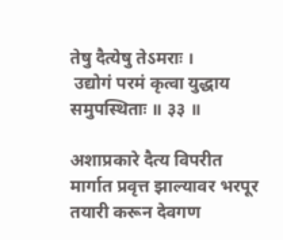तेषु दैत्येषु तेऽमराः ।
 उद्योगं परमं कृत्वा युद्धाय समुपस्थिताः ॥ ३३ ॥

अशाप्रकारे दैत्य विपरीत मार्गात प्रवृत्त झाल्यावर भरपूर तयारी करून देवगण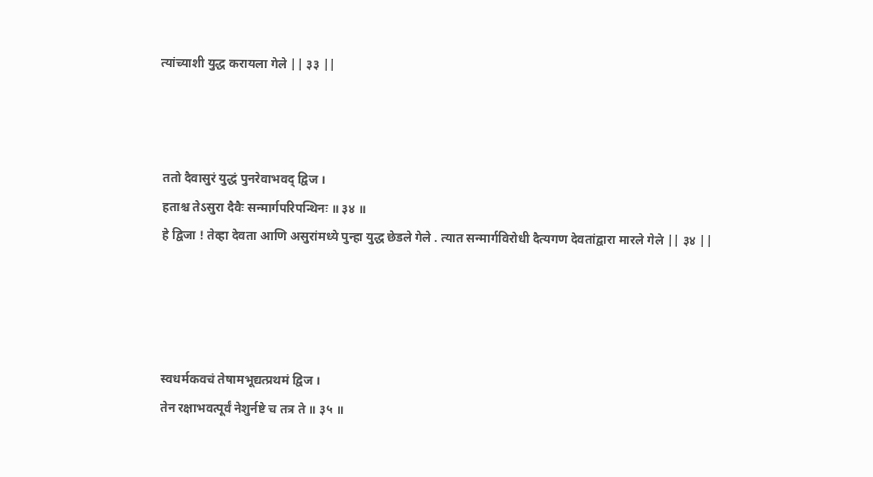त्यांच्याशी युद्ध करायला गेले || ३३ ||



 ततो दैवासुरं युद्धं पुनरेवाभवद् द्विज ।
 हताश्च तेऽसुरा दैवैः सन्मार्गपरिपन्थिनः ॥ ३४ ॥
 हे द्विजा ! तेव्हा देवता आणि असुरांमध्ये पुन्हा युद्ध छेडले गेले . त्यात सन्मार्गविरोधी दैत्यगण देवतांद्वारा मारले गेले || ३४ ||




 स्वधर्मकवचं तेषामभूद्यत्प्रथमं द्विज ।
 तेन रक्षाभवत्पूर्वं नेशुर्नष्टे च तत्र ते ॥ ३५ ॥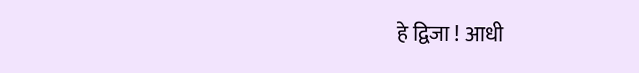हे द्विजा ! आधी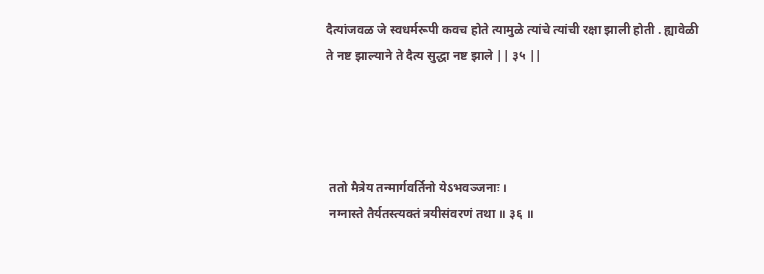दैत्यांजवळ जे स्वधर्मरूपी कवच होते त्यामुळे त्यांचे त्यांची रक्षा झाली होती . ह्यावेळी ते नष्ट झाल्याने ते दैत्य सुद्धा नष्ट झाले || ३५ ||




 ततो मैत्रेय तन्मार्गवर्तिनो येऽभवञ्जनाः ।
 नग्नास्ते तैर्यतस्त्यक्तं त्रयीसंवरणं तथा ॥ ३६ ॥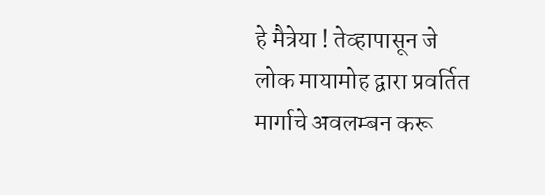हे मैत्रेया ! तेव्हापासून जे लोक मायामोह द्वारा प्रवर्तित मार्गाचे अवलम्बन करू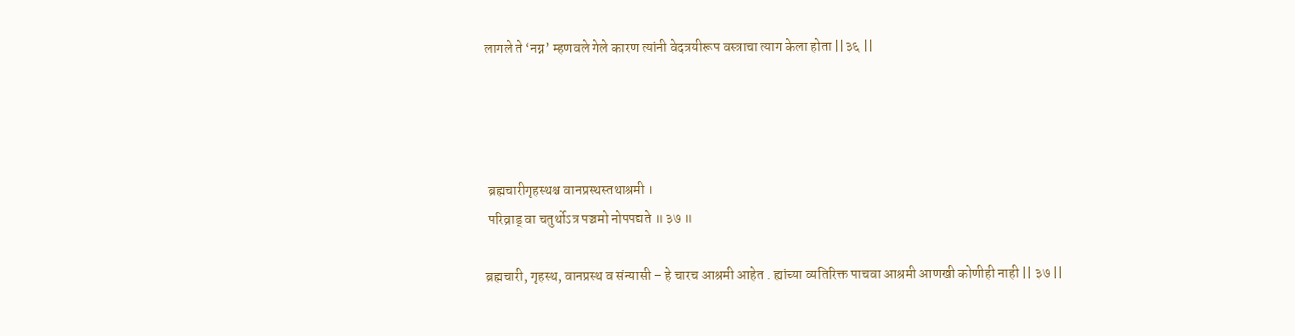लागले ते ‘नग्न’ म्हणवले गेले कारण त्यांनी वेदत्रयीरूप वस्त्राचा त्याग केला होता ||३६ ||




 ब्रह्मचारीगृहस्थश्च वानप्रस्थस्तथाश्रमी ।
 परिव्राड् वा चतुर्थोऽत्र पञ्चमो नोपपद्यते ॥ ३७ ॥

ब्रह्मचारी, गृहस्थ, वानप्रस्थ व संन्यासी – हे चारच आश्रमी आहेत . ह्यांच्या व्यतिरिक्त पाचवा आश्रमी आणखी कोणीही नाही || ३७ ||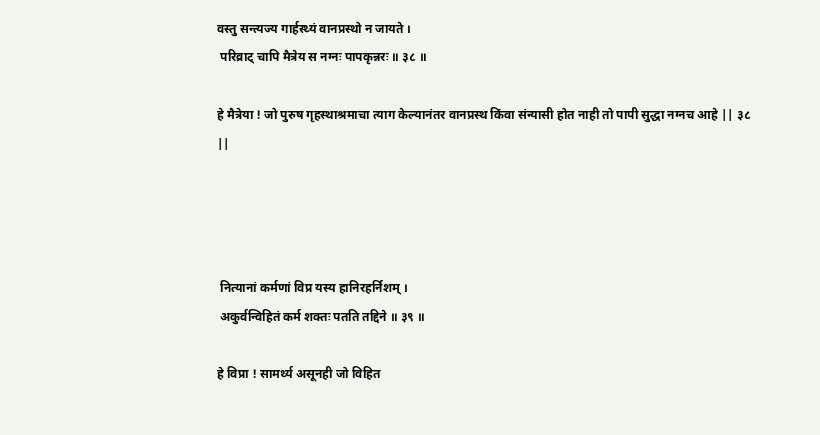वस्तु सन्त्यज्य गार्हस्थ्यं वानप्रस्थो न जायते ।
 परिव्राट् चापि मैत्रेय स नग्नः पापकृन्नरः ॥ ३८ ॥

हे मैत्रेया ! जो पुरुष गृहस्थाश्रमाचा त्याग केल्यानंतर वानप्रस्थ किंवा संन्यासी होत नाही तो पापी सुद्धा नग्नच आहे || ३८ ||




 नित्यानां कर्मणां विप्र यस्य हानिरहर्निशम् ।
 अकुर्वन्विहितं कर्म शक्तः पतति तद्दिने ॥ ३९ ॥

हे विप्रा ! सामर्थ्य असूनही जो विहित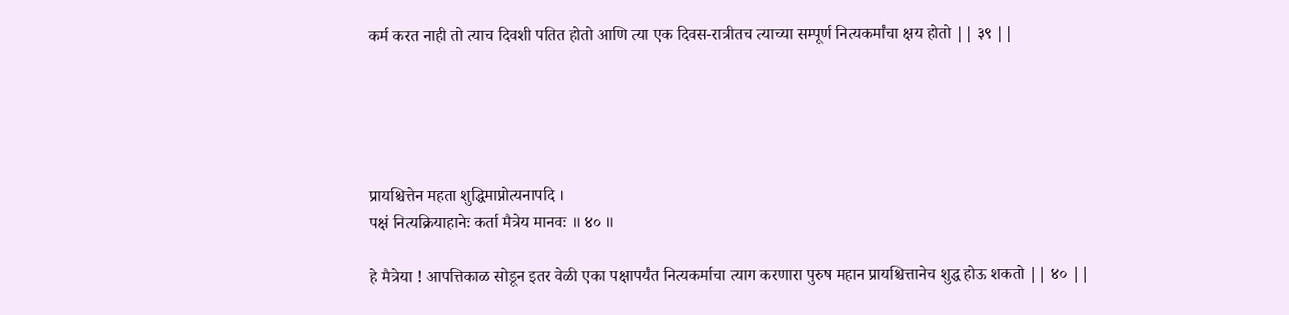कर्म करत नाही तो त्याच दिवशी पतित होतो आणि त्या एक दिवस-रात्रीतच त्याच्या सम्पूर्ण नित्यकर्मांचा क्षय होतो || ३९ ||





प्रायश्चित्तेन महता शुद्धिमाप्नोत्यनापदि ।
पक्षं नित्यक्रियाहानेः कर्ता मैत्रेय मानवः ॥ ४० ॥

हे मैत्रेया ! आपत्तिकाळ सोडून इतर वेळी एका पक्षापर्यंत नित्यकर्माचा त्याग करणारा पुरुष महान प्रायश्चित्तानेच शुद्ध होऊ शकतो || ४० ||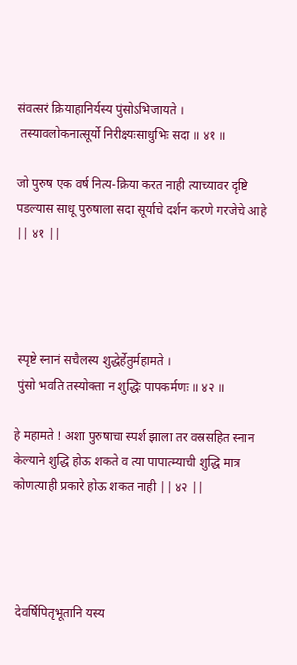संवत्सरं क्रियाहानिर्यस्य पुंसोऽभिजायते ।
 तस्यावलोकनात्सूर्यो निरीक्ष्यःसाधुभिः सदा ॥ ४१ ॥

जो पुरुष एक वर्ष नित्य-क्रिया करत नाही त्याच्यावर दृष्टि पडल्यास साधू पुरुषाला सदा सूर्याचे दर्शन करणे गरजेचे आहे || ४१ ||




 स्पृष्टे स्नानं सचैलस्य शुद्धेर्हेतुर्महामते ।
 पुंसो भवति तस्योक्ता न शुद्धिः पापकर्मणः ॥ ४२ ॥

हे महामते ! अशा पुरुषाचा स्पर्श झाला तर वस्रसहित स्नान केल्याने शुद्धि होऊ शकते व त्या पापात्म्याची शुद्धि मात्र कोणत्याही प्रकारे होऊ शकत नाही || ४२ ||




 देवर्षिपितृभूतानि यस्य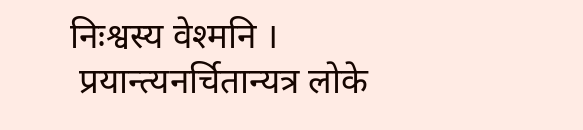निःश्वस्य वेश्मनि ।
 प्रयान्त्यनर्चितान्यत्र लोके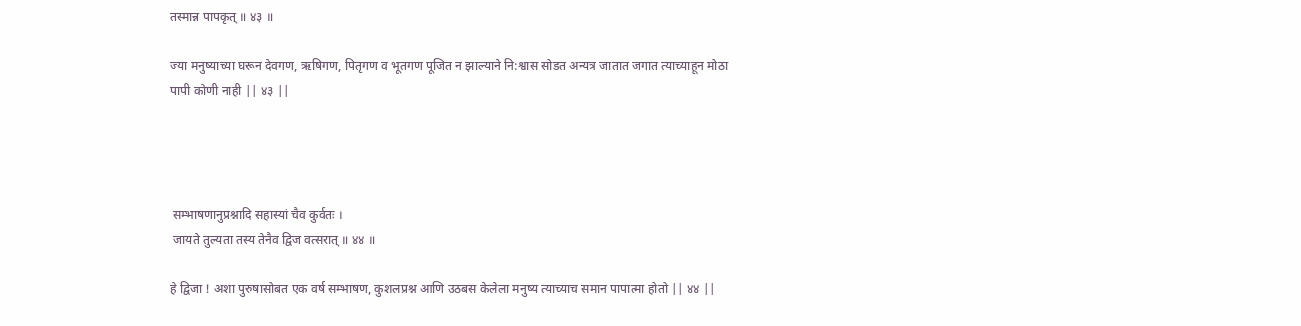तस्मान्न पापकृत् ॥ ४३ ॥

ज्या मनुष्याच्या घरून देवगण, ऋषिगण, पितृगण व भूतगण पूजित न झाल्याने नि:श्वास सोडत अन्यत्र जातात जगात त्याच्याहून मोठा पापी कोणी नाही || ४३ ||




 सम्भाषणानुप्रश्नादि सहास्यां चैव कुर्वतः ।
 जायते तुल्यता तस्य तेनैव द्विज वत्सरात् ॥ ४४ ॥

हे द्विजा ! अशा पुरुषासोबत एक वर्ष सम्भाषण, कुशलप्रश्न आणि उठबस केलेला मनुष्य त्याच्याच समान पापात्मा होतो || ४४ ||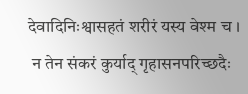देवादिनिःश्वासहतं शरीरं यस्य वेश्म च ।
 न तेन संकरं कुर्याद्‍ गृहासनपरिच्छदैः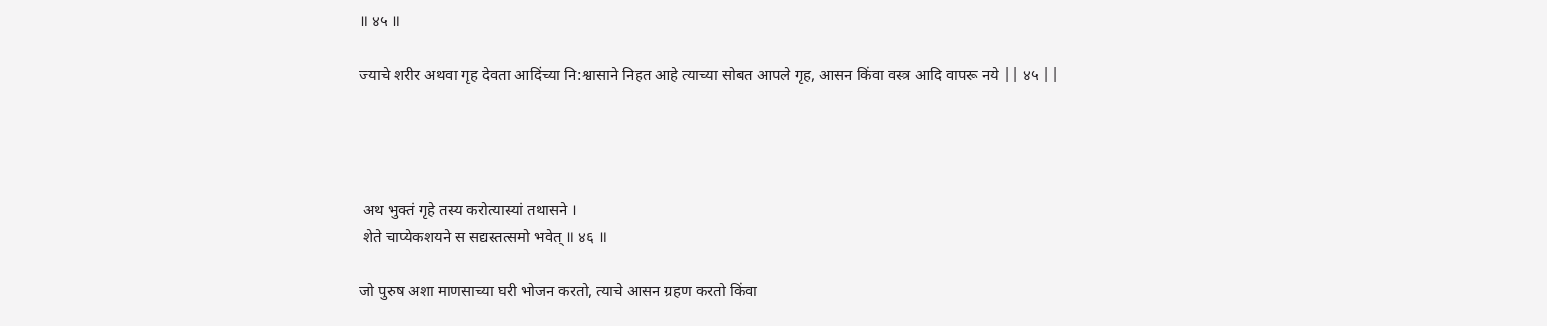॥ ४५ ॥

ज्याचे शरीर अथवा गृह देवता आदिंच्या नि:श्वासाने निहत आहे त्याच्या सोबत आपले गृह, आसन किंवा वस्त्र आदि वापरू नये || ४५ ||




 अथ भुक्तं गृहे तस्य करोत्यास्यां तथासने ।
 शेते चाप्येकशयने स सद्यस्तत्समो भवेत् ॥ ४६ ॥

जो पुरुष अशा माणसाच्या घरी भोजन करतो, त्याचे आसन ग्रहण करतो किंवा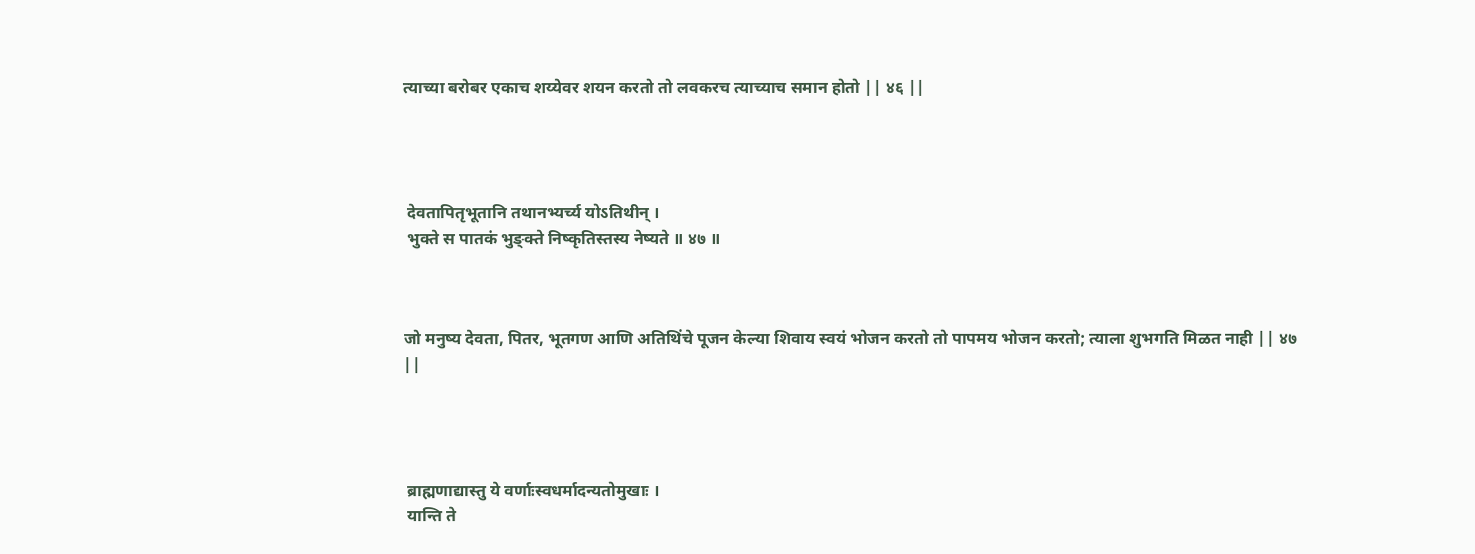त्याच्या बरोबर एकाच शय्येवर शयन करतो तो लवकरच त्याच्याच समान होतो || ४६ ||




 देवतापितृभूतानि तथानभ्यर्च्य योऽतिथीन् ।
 भुक्ते स पातकं भुङ्‍क्ते निष्कृतिस्तस्य नेष्यते ॥ ४७ ॥



जो मनुष्य देवता, पितर, भूतगण आणि अतिथिंचे पूजन केल्या शिवाय स्वयं भोजन करतो तो पापमय भोजन करतो; त्याला शुभगति मिळत नाही || ४७ ||




 ब्राह्मणाद्यास्तु ये वर्णाःस्वधर्मादन्यतोमुखाः ।
 यान्ति ते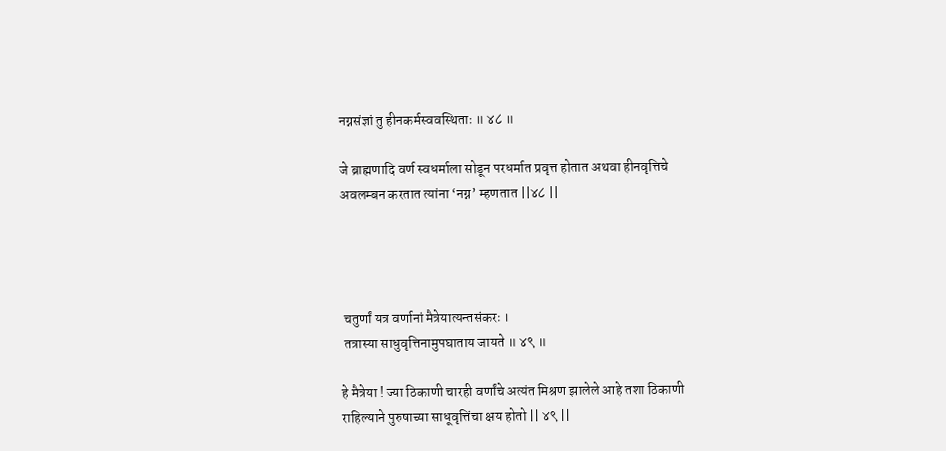नग्नसंज्ञां तु हीनकर्मस्ववस्थिताः ॥ ४८ ॥

जे ब्राह्मणादि वर्ण स्वधर्माला सोडून परधर्मात प्रवृत्त होतात अथवा हीनवृत्तिचे अवलम्बन करतात त्यांना ‘नग्न’ म्हणतात ||४८ ||




 चतुर्णां यत्र वर्णानां मैत्रेयात्यन्तसंकरः ।
 तत्रास्या साधुवृत्तिनामुपघाताय जायते ॥ ४९ ॥

हे मैत्रेया ! ज्या ठिकाणी चारही वर्णांचे अत्यंत मिश्रण झालेले आहे तशा ठिकाणी राहिल्याने पुरुषाच्या साधूवृत्तिंचा क्षय होतो || ४९ ||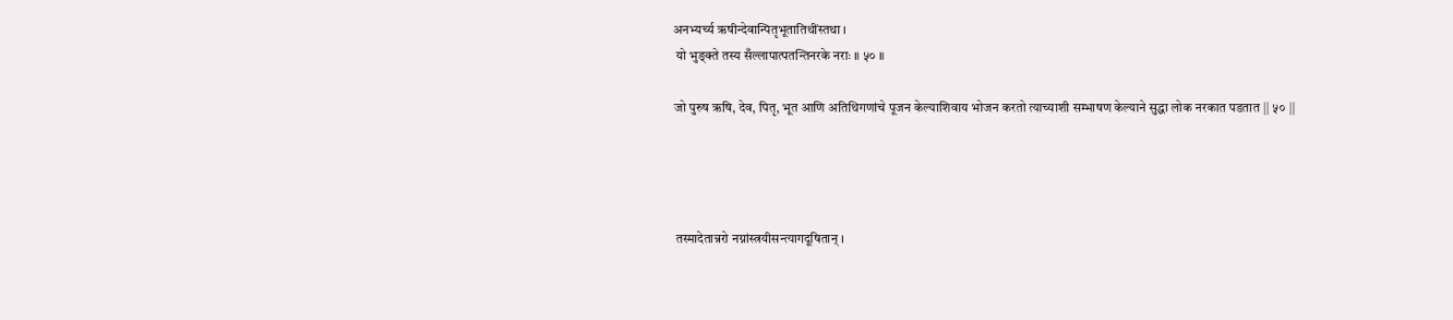अनभ्यर्च्य ऋषीन्देवान्पितृभूतातिथींस्तथा ।
 यो भुङ्‍क्ते तस्य सँल्लापात्पतन्तिनरके नराः ॥ ५० ॥

जो पुरुष ऋषि, देव, पितृ, भूत आणि अतिथिगणांचे पूजन केल्याशिवाय भोजन करतो त्याच्याशी सम्भाषण केल्याने सुद्धा लोक नरकात पडतात || ५० ||




 तस्मादेतान्नरो नग्नांस्त्रयीसन्त्यागदूषितान् ।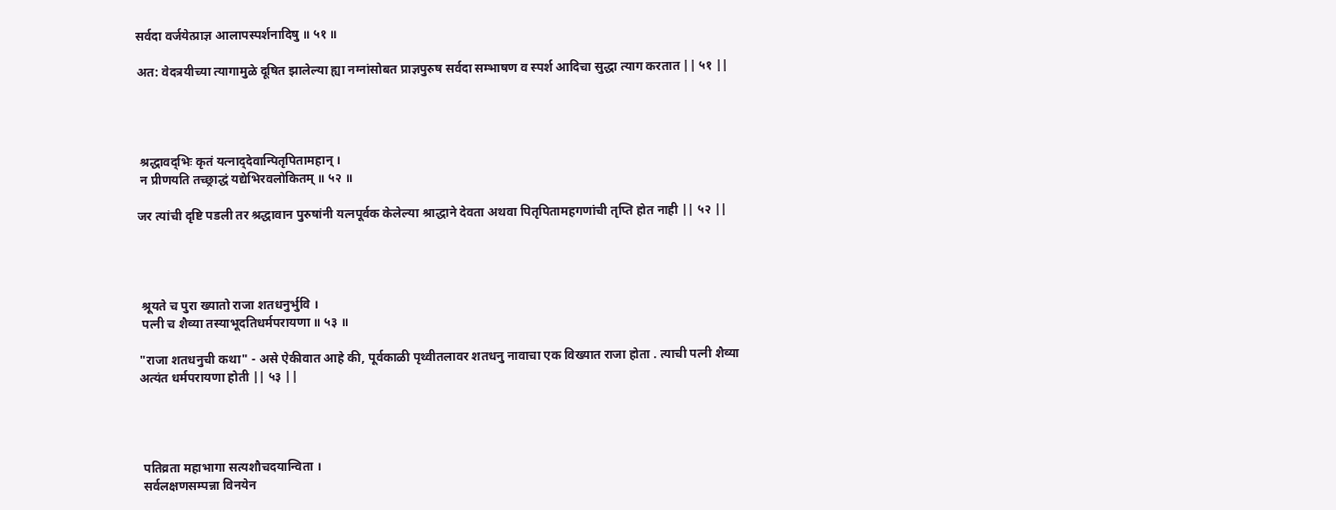सर्वदा वर्जयेत्प्राज्ञ आलापस्पर्शनादिषु ॥ ५१ ॥

अत: वेदत्रयीच्या त्यागामुळे दूषित झालेल्या ह्या नग्नांसोबत प्राज्ञपुरुष सर्वदा सम्भाषण व स्पर्श आदिचा सुद्धा त्याग करतात || ५१ ||




 श्रद्धावद्‌‍भिः कृतं यत्‍नाद्‍देवान्पितृपितामहान् ।
 न प्रीणयति तच्छ्राद्धं यद्येभिरवलोकितम् ॥ ५२ ॥

जर त्यांची दृष्टि पडली तर श्रद्धावान पुरुषांनी यत्नपूर्वक केलेल्या श्राद्धाने देवता अथवा पितृपितामहगणांची तृप्ति होत नाही || ५२ ||




 श्रूयते च पुरा ख्यातो राजा शतधनुर्भुवि ।
 पत्‍नी च शैव्या तस्याभूदतिधर्मपरायणा ॥ ५३ ॥

"राजा शतधनुची कथा" - असे ऐकीवात आहे की, पूर्वकाळी पृथ्वीतलावर शतधनु नावाचा एक विख्यात राजा होता . त्याची पत्नी शैव्या अत्यंत धर्मपरायणा होती || ५३ ||




 पतिव्रता महाभागा सत्यशौचदयान्विता ।
 सर्वलक्षणसम्पन्ना विनयेन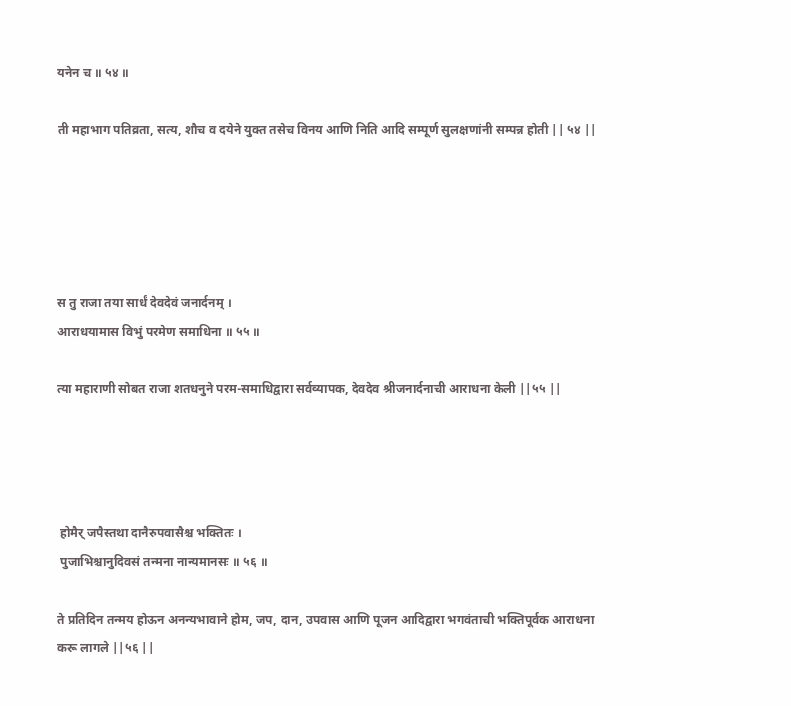यनेन च ॥ ५४ ॥

ती महाभाग पतिव्रता, सत्य, शौच व दयेने युक्त तसेच विनय आणि निति आदि सम्पूर्ण सुलक्षणांनी सम्पन्न होती || ५४ ||





स तु राजा तया सार्धं देवदेवं जनार्दनम् ।
आराधयामास विभुं परमेण समाधिना ॥ ५५ ॥

त्या महाराणी सोबत राजा शतधनुने परम-समाधिद्वारा सर्वव्यापक, देवदेव श्रीजनार्दनाची आराधना केली ||५५ ||




 होमैर् जपैस्तथा दानैरुपवासैश्च भक्तितः ।
 पुजाभिश्चानुदिवसं तन्मना नान्यमानसः ॥ ५६ ॥

ते प्रतिदिन तन्मय होऊन अनन्यभावाने होम, जप, दान, उपवास आणि पूजन आदिद्वारा भगवंताची भक्तिपूर्वक आराधना करू लागले ||५६ ||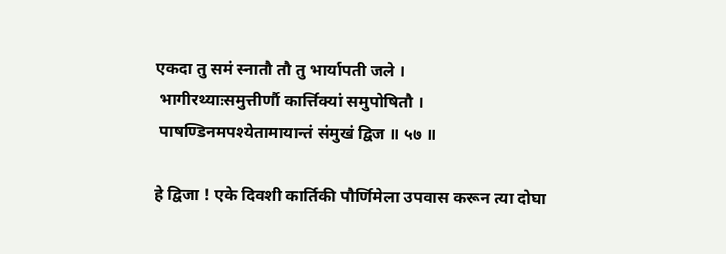एकदा तु समं स्नातौ तौ तु भार्यापती जले ।
 भागीरथ्याःसमुत्तीर्णौ कार्त्तिक्यां समुपोषितौ ।
 पाषण्डिनमपश्येतामायान्तं संमुखं द्विज ॥ ५७ ॥

हे द्विजा ! एके दिवशी कार्तिकी पौर्णिमेला उपवास करून त्या दोघा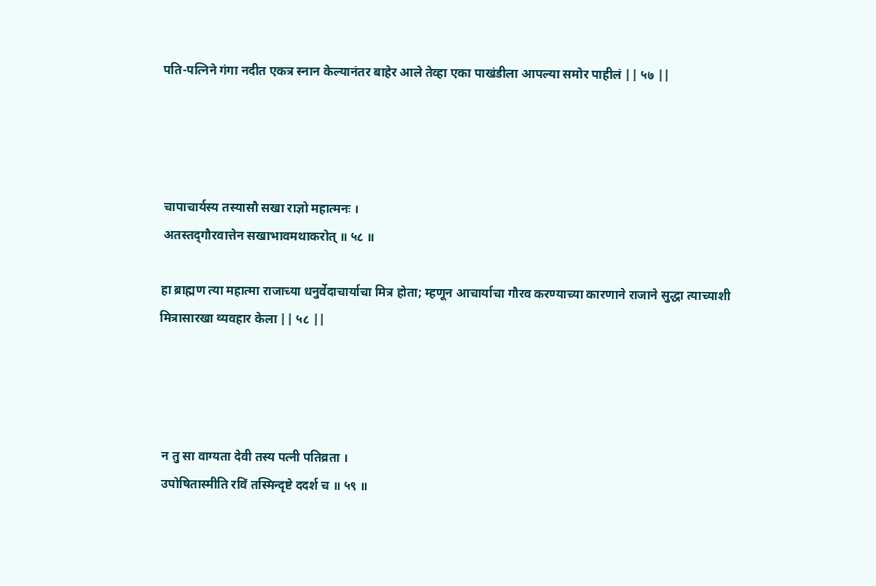पति-पत्निने गंगा नदीत एकत्र स्नान केल्यानंतर बाहेर आले तेव्हा एका पाखंडीला आपल्या समोर पाहीलं || ५७ ||




 चापाचार्यस्य तस्यासौ सखा राज्ञो महात्मनः ।
 अतस्तद्‍गौरवात्तेन सखाभावमथाकरोत् ॥ ५८ ॥

हा ब्राह्मण त्या महात्मा राजाच्या धनुर्वेदाचार्याचा मित्र होता; म्हणून आचार्याचा गौरव करण्याच्या कारणाने राजाने सुद्धा त्याच्याशी मित्रासारखा व्यवहार केला || ५८ ||




 न तु सा वाग्यता देवी तस्य पत्‍नी पतिव्रता ।
 उपोषितास्मीति रविं तस्मिन्दृष्टे ददर्श च ॥ ५९ ॥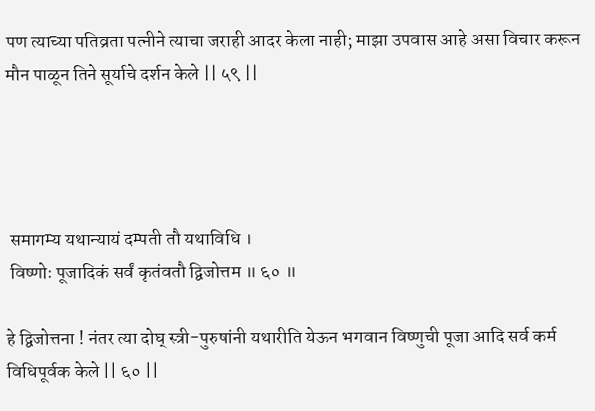पण त्याच्या पतिव्रता पत्नीने त्याचा जराही आदर केला नाही; माझा उपवास आहे असा विचार करून मौन पाळून तिने सूर्याचे दर्शन केले || ५९ ||




 समागम्य यथान्यायं दम्पती तौ यथाविधि ।
 विष्णोः पूजादिकं सर्वं कृतंवतौ द्विजोत्तम ॥ ६० ॥

हे द्विजोत्तना ! नंतर त्या दोघ् स्त्री-पुरुषांनी यथारीति येऊन भगवान विष्णुची पूजा आदि सर्व कर्म विधिपूर्वक केले || ६० ||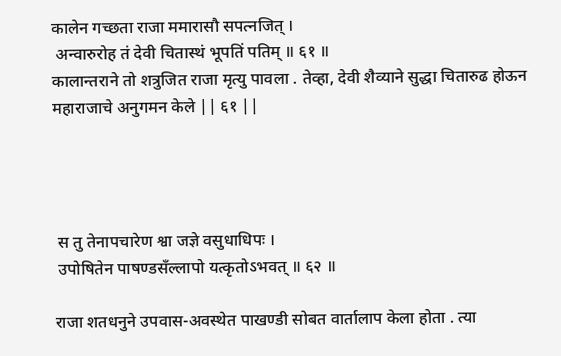कालेन गच्छता राजा ममारासौ सपत्‍नजित् ।
 अन्वारुरोह तं देवी चितास्थं भूपतिं पतिम् ॥ ६१ ॥
कालान्तराने तो शत्रुजित राजा मृत्यु पावला . तेव्हा, देवी शैव्याने सुद्धा चितारुढ होऊन महाराजाचे अनुगमन केले || ६१ ||




 स तु तेनापचारेण श्वा जज्ञे वसुधाधिपः ।
 उपोषितेन पाषण्डसँल्लापो यत्कृतोऽभवत् ॥ ६२ ॥

राजा शतधनुने उपवास-अवस्थेत पाखण्डी सोबत वार्तालाप केला होता . त्या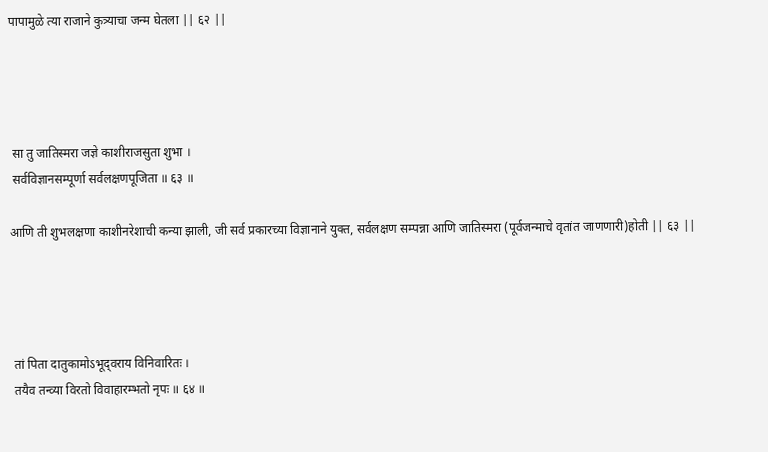पापामुळे त्या राजाने कुत्र्याचा जन्म घेतला || ६२ ||




 सा तु जातिस्मरा जज्ञे काशीराजसुता शुभा ।
 सर्वविज्ञानसम्पूर्णा सर्वलक्षणपूजिता ॥ ६३ ॥

आणि ती शुभलक्षणा काशीनरेशाची कन्या झाली, जी सर्व प्रकारच्या विज्ञानाने युक्त, सर्वलक्षण सम्पन्ना आणि जातिस्मरा (पूर्वजन्माचे वृतांत जाणणारी)होती || ६३ ||




 तां पिता दातुकामोऽभूद्‌वराय विनिवारितः ।
 तयैव तन्व्या विरतो विवाहारम्भतो नृपः ॥ ६४ ॥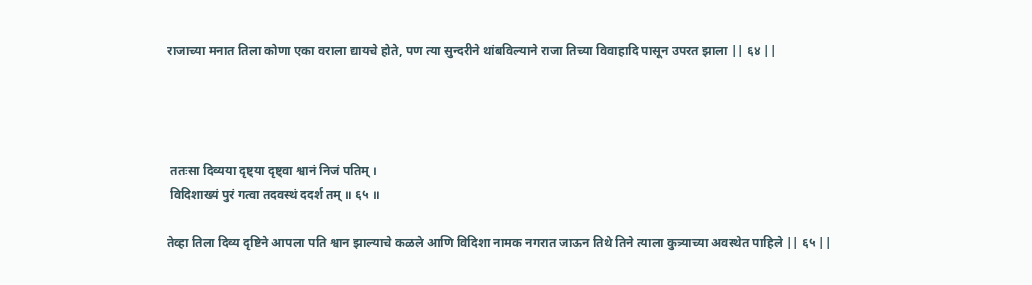राजाच्या मनात तिला कोणा एका वराला द्यायचे होते, पण त्या सुन्दरीने थांबविल्याने राजा तिच्या विवाहादि पासून उपरत झाला || ६४ ||




 ततःसा दिव्यया दृष्ट्या दृष्ट्‍वा श्वानं निजं पतिम् ।
 विदिशाख्यं पुरं गत्वा तदवस्थं ददर्श तम् ॥ ६५ ॥

तेव्हा तिला दिव्य दृष्टिने आपला पति श्वान झाल्याचे कळले आणि विदिशा नामक नगरात जाऊन तिथे तिने त्याला कुत्र्याच्या अवस्थेत पाहिले || ६५ ||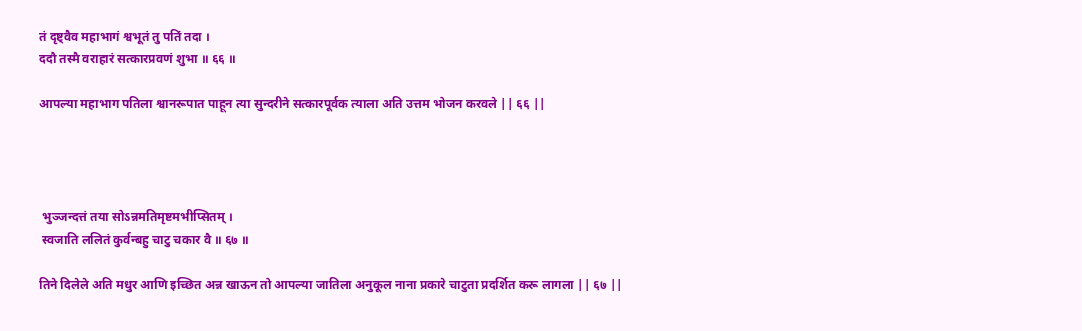तं दृष्ट्‌वैव महाभागं श्वभूतं तु पतिं तदा ।
ददौ तस्मै वराहारं सत्कारप्रवणं शुभा ॥ ६६ ॥

आपल्या महाभाग पतिला श्वानरूपात पाहून त्या सुन्दरीने सत्कारपूर्वक त्याला अति उत्तम भोजन करवले || ६६ ||




 भुञ्जन्दत्तं तया सोऽन्नमतिमृष्टमभीप्सितम् ।
 स्वजाति ललितं कुर्वन्बहु चाटु चकार वै ॥ ६७ ॥

तिने दिलेले अति मधुर आणि इच्छित अन्न खाऊन तो आपल्या जातिला अनुकूल नाना प्रकारे चाटुता प्रदर्शित करू लागला || ६७ ||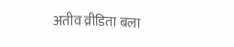अतीव व्रीडिता बला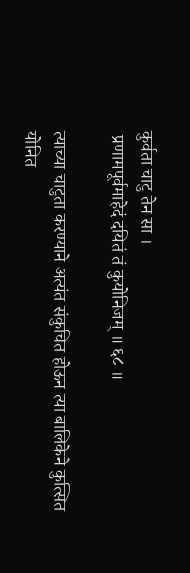कुर्वता चाटु तेन सा ।
 प्रणामपूर्वमाहेदं दयितं तं कुयोनिजम् ॥ ६८ ॥

त्याच्या चाटुता करण्याने अत्यंत संकुचित होऊन त्या बालिकेने कुत्सित योनित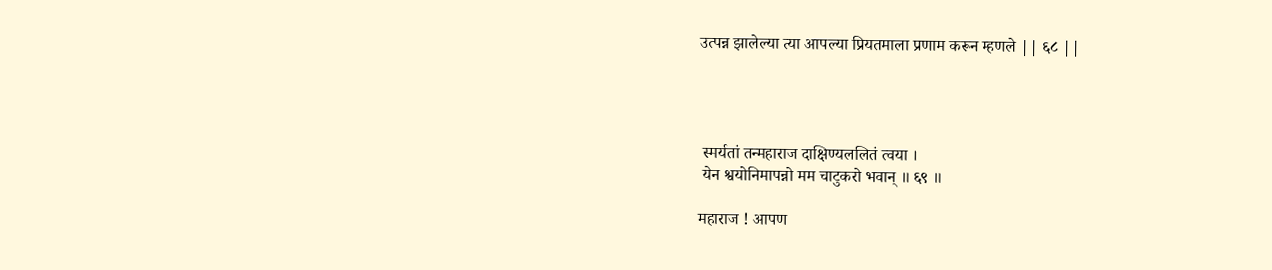उत्पन्न झालेल्या त्या आपल्या प्रियतमाला प्रणाम करून म्हणले || ६८ ||




 स्मर्यतां तन्महाराज दाक्षिण्यललितं त्वया ।
 येन श्वयोनिमापन्नो मम चाटुकरो भवान् ॥ ६९ ॥

महाराज ! आपण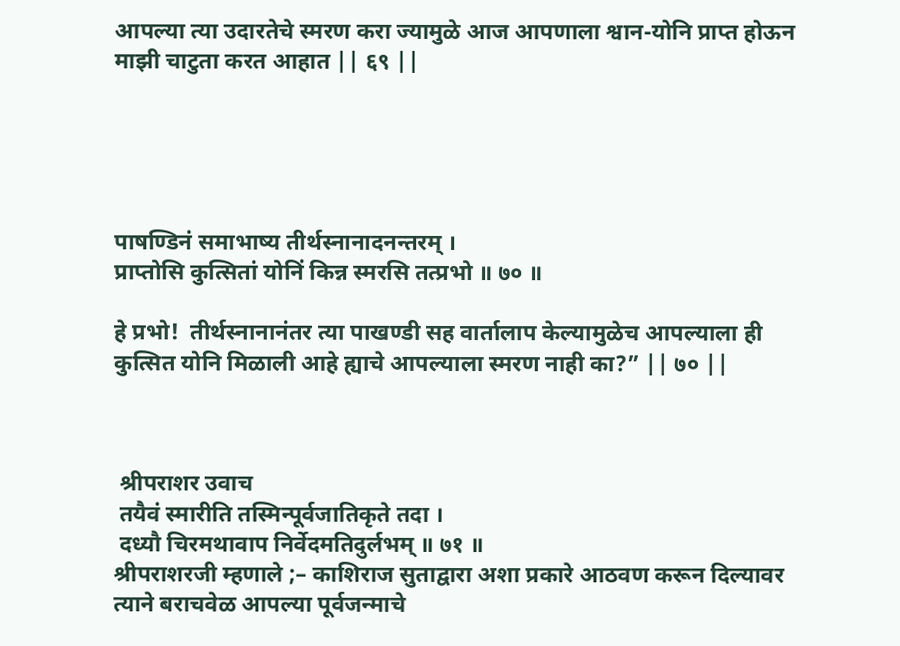आपल्या त्या उदारतेचे स्मरण करा ज्यामुळे आज आपणाला श्वान-योनि प्राप्त होऊन माझी चाटुता करत आहात || ६९ ||





पाषण्डिनं समाभाष्य तीर्थस्नानादनन्तरम् ।
प्राप्तोसि कुत्सितां योनिं किन्न स्मरसि तत्प्रभो ॥ ७० ॥

हे प्रभो!  तीर्थस्नानानंतर त्या पाखण्डी सह वार्तालाप केल्यामुळेच आपल्याला ही कुत्सित योनि मिळाली आहे ह्याचे आपल्याला स्मरण नाही का?” || ७० ||



 श्रीपराशर उवाच
 तयैवं स्मारीति तस्मिन्पूर्वजातिकृते तदा ।
 दध्यौ चिरमथावाप निर्वेदमतिदुर्लभम् ॥ ७१ ॥
श्रीपराशरजी म्हणाले ;– काशिराज सुताद्वारा अशा प्रकारे आठवण करून दिल्यावर त्याने बराचवेळ आपल्या पूर्वजन्माचे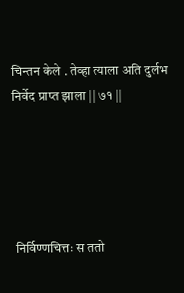चिन्तन केले . तेव्हा त्याला अति दुर्लभ निर्वेद प्राप्त झाला || ७१ ||





 निर्विण्णचित्तः स ततो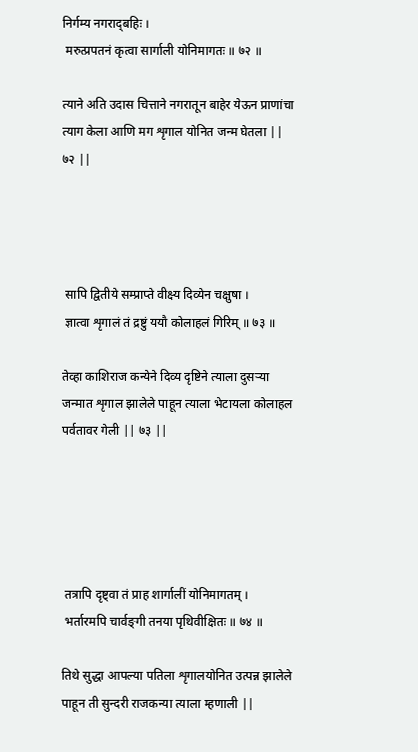निर्गम्य नगराद्‌बहिः ।
 मरुत्प्रपतनं कृत्वा सार्गाली योनिमागतः ॥ ७२ ॥

त्याने अति उदास चित्ताने नगरातून बाहेर येऊन प्राणांचा त्याग केला आणि मग शृगाल योनित जन्म घेतला || ७२ ||




 सापि द्वितीये सम्प्राप्ते वीक्ष्य दिव्येन चक्षुषा ।
 ज्ञात्वा शृगालं तं द्रष्टुं ययौ कोलाहलं गिरिम् ॥ ७३ ॥

तेव्हा काशिराज कन्येने दिव्य दृष्टिने त्याला दुसर्‍या जन्मात शृगाल झालेले पाहून त्याला भेटायला कोलाहल पर्वतावर गेली || ७३ ||





 तत्रापि दृष्ट्‍वा तं प्राह शार्गालीं योनिमागतम् ।
 भर्तारमपि चार्वङ्‍गी तनया पृथिवीक्षितः ॥ ७४ ॥

तिथे सुद्धा आपल्या पतिला शृगालयोनित उत्पन्न झालेले पाहून ती सुन्दरी राजकन्या त्याला म्हणाली ||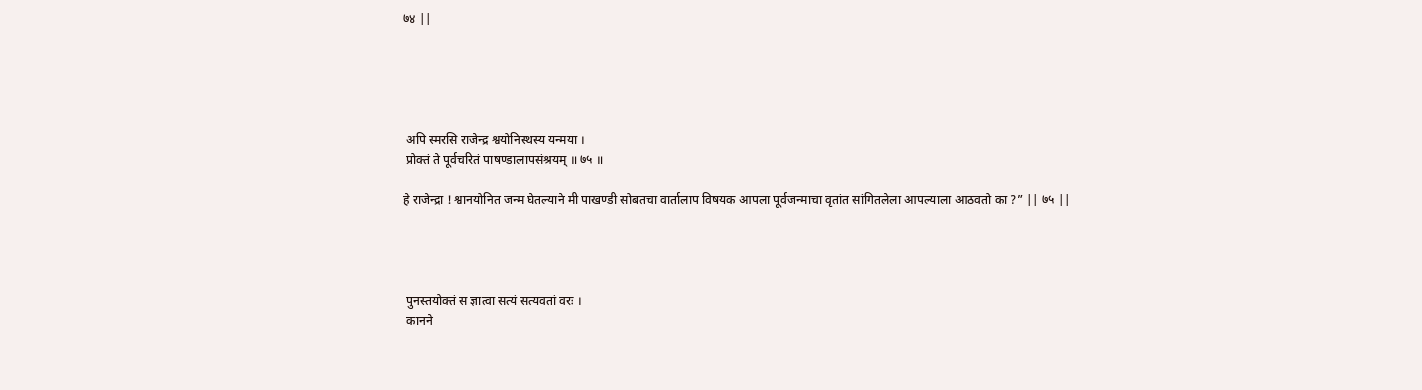७४ ||





 अपि स्मरसि राजेन्द्र श्वयोनिस्थस्य यन्मया ।
 प्रोक्तं ते पूर्वचरितं पाषण्डालापसंश्रयम् ॥ ७५ ॥

हे राजेन्द्रा ! श्वानयोनित जन्म घेतल्याने मी पाखण्डी सोबतचा वार्तालाप विषयक आपला पूर्वजन्माचा वृतांत सांगितलेला आपल्याला आठवतो का ?” || ७५ ||




 पुनस्तयोक्तं स ज्ञात्वा सत्यं सत्यवतां वरः ।
 कानने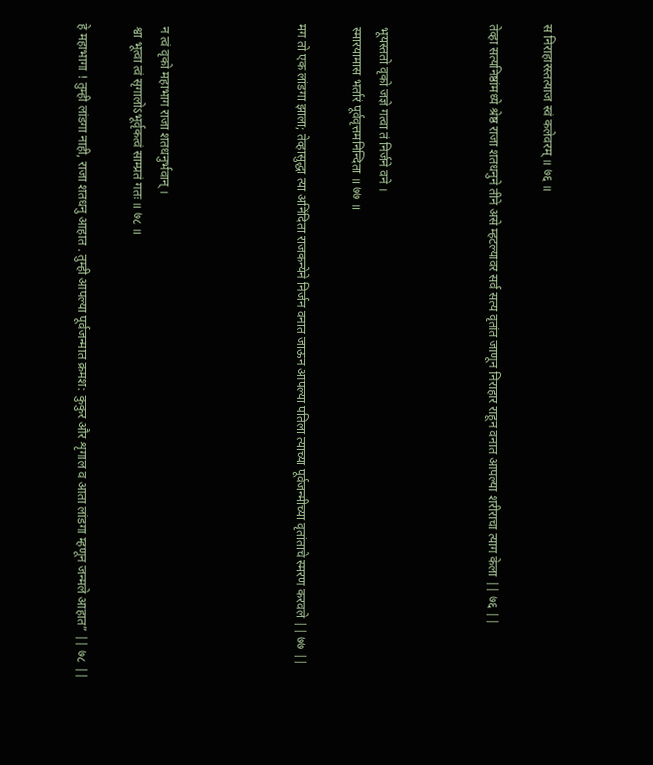स निराहारस्तत्याज स्वं कलेवरम् ॥ ७६ ॥

तेव्हा सत्यनिष्ठांमध्ये श्रेष्ठ राजा शतधनुने तीने असे म्हटल्यावर सर्व सत्य वृतांत जाणून निराहार राहून वनात आपल्या शरीराचा त्याग केला || ७६ ||



 भूयस्ततो वृको जज्ञे गत्वा तं निर्जने वने ।
 स्मारयामास भर्तारं पूर्ववृत्तमनिन्दिता ॥ ७७ ॥

मग तो एक लांडगा झाला; तेव्हासुद्धा त्या अनिंदिता राजकन्येने निर्जन वनात जाऊन आपल्या पतिला त्याच्या पूर्वजन्मीच्या वृतांताचे स्मरण करवले || ७७ ||




 न त्वं वृको महाभाग राजा शतधनुर्भवान् ।
 श्वा भूत्वा त्वं सृगालोऽभूर्वृकत्वं साम्प्रतं गतः ॥ ७८ ॥

हे महाभागा ! तुम्ही लांडगा नाही, राजा शतधनु आहात . तुम्ही आपल्या पूर्वजन्मात क्रमश: कुकुर और शृगाल व आता लांडगा म्हणून जन्मले आहात” || ७८ ||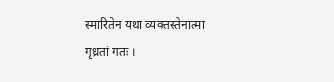स्मारितेन यथा व्यक्तस्तेनात्मा गृध्रतां गतः ।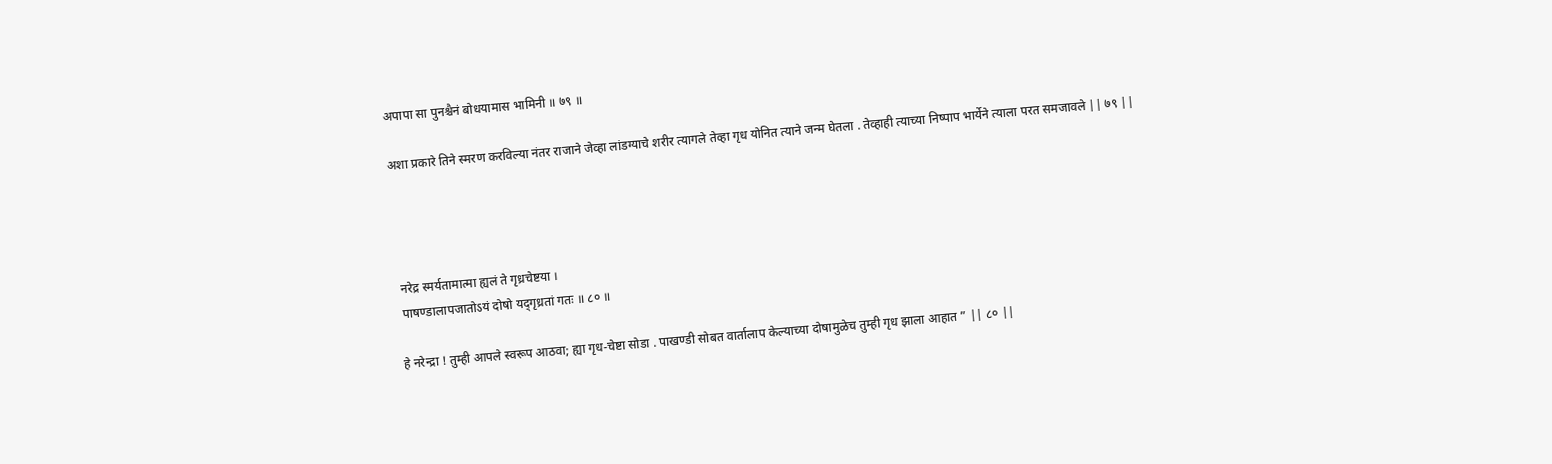अपापा सा पुनश्चैनं बोधयामास भामिनी ॥ ७९ ॥

अशा प्रकारे तिने स्मरण करविल्या नंतर राजाने जेव्हा लांडग्याचे शरीर त्यागले तेव्हा गृध योनित त्याने जन्म घेतला . तेव्हाही त्याच्या निष्पाप भार्येने त्याला परत समजावले || ७९ ||




 नरेद्र स्मर्यतामात्मा ह्यलं ते गृध्रचेष्टया ।
 पाषण्डालापजातोऽयं दोषो यद्‍गृध्रतां गतः ॥ ८० ॥

हे नरेन्द्रा ! तुम्ही आपले स्वरूप आठवा; ह्या गृध-चेष्टा सोडा . पाखण्डी सोबत वार्तालाप केल्याच्या दोषामुळेच तुम्ही गृध झाला आहात ” || ८० ||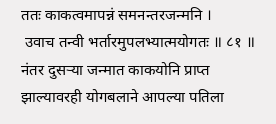ततः काकत्वमापन्नं समनन्तरजन्मनि ।
 उवाच तन्वी भर्तारमुपलभ्यात्मयोगतः ॥ ८१ ॥
नंतर दुसर्‍या जन्मात काकयोनि प्राप्त झाल्यावरही योगबलाने आपल्या पतिला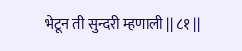भेटून ती सुन्दरी म्हणाली || ८१ ||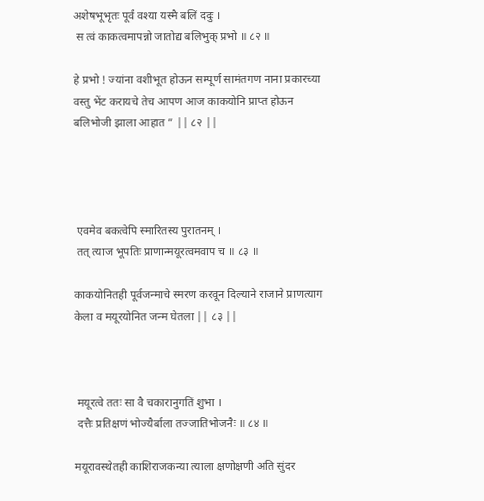अशेषभूभृतः पूर्वं वश्या यस्मै बलिं ददुः ।
 स त्वं काकत्वमापन्नो जातोद्य बलिभुक् प्रभो ॥ ८२ ॥

हे प्रभो ! ज्यांना वशीभूत होऊन सम्पूर्ण सामंतगण नाना प्रकारच्या वस्तु भेंट करायचे तेच आपण आज काकयोनि प्राप्त होऊन बलिभोजी झाला आहात ” || ८२ ||




 एवमेव बकत्वेपि स्मारितस्य पुरातनम् ।
 तत् त्याज भूपतिः प्राणान्मयूरत्वमवाप च ॥ ८३ ॥

काकयोनितही पूर्वजन्माचे स्मरण करवून दिल्याने राजाने प्राणत्याग केला व मयूरयोनित जन्म घेतला || ८३ ||



 मयूरत्वे ततः सा वै चकारानुगतिं शुभा ।
 दत्तैः प्रतिक्षणं भोज्यैर्बाला तज्जातिभोजनैः ॥ ८४ ॥

मयूरावस्थेतही काशिराजकन्या त्याला क्षणोक्षणी अति सुंदर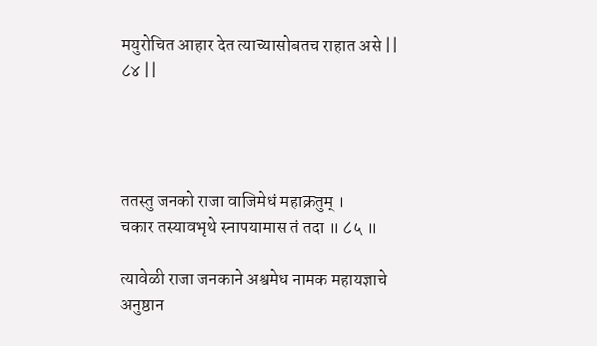मयुरोचित आहार देत त्याच्यासोबतच राहात असे || ८४ ||




ततस्तु जनको राजा वाजिमेधं महाक्रतुम् ।
चकार तस्यावभृथे स्नापयामास तं तदा ॥ ८५ ॥

त्यावेळी राजा जनकाने अश्वमेध नामक महायज्ञाचे अनुष्ठान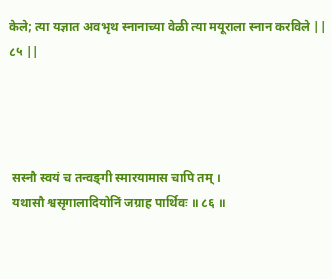केले; त्या यज्ञात अवभृथ स्नानाच्या वेळी त्या मयूराला स्नान करविले || ८५ ||




 सस्नौ स्वयं च तन्वङ्‍गी स्मारयामास चापि तम् ।
 यथासौ श्वसृगालादियोनिं जग्राह पार्थिवः ॥ ८६ ॥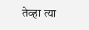तेव्हा त्या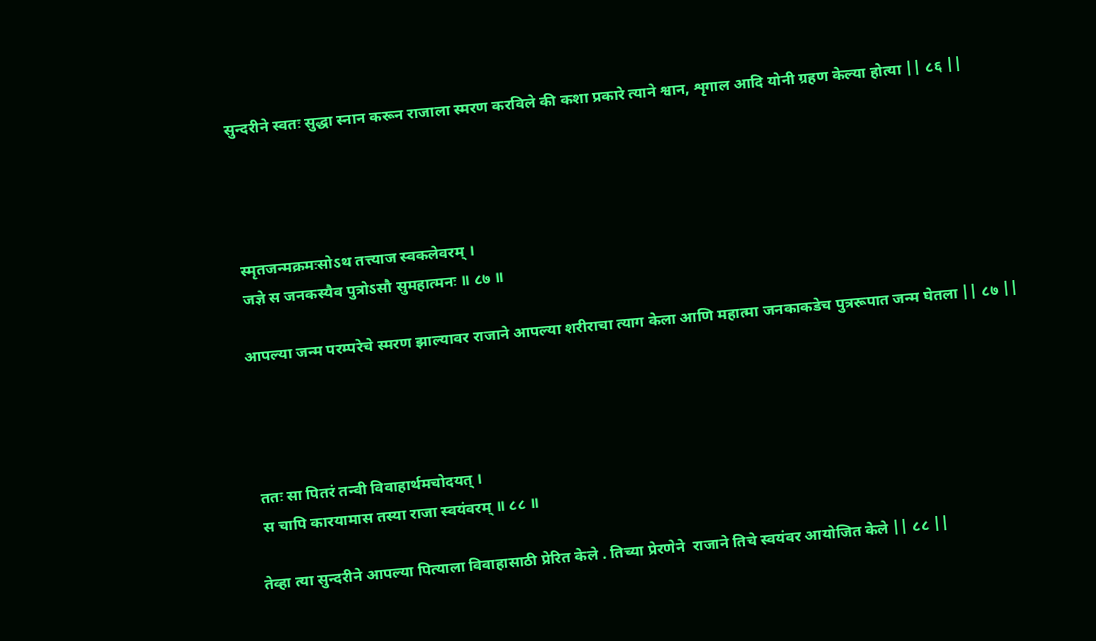सुन्दरीने स्वतः सुद्धा स्नान करून राजाला स्मरण करविले की कशा प्रकारे त्याने श्वान, शृगाल आदि योनी ग्रहण केल्या होत्या || ८६ ||




 स्मृतजन्मक्रमःसोऽथ तत्त्याज स्वकलेवरम् ।
 जज्ञे स जनकस्यैव पुत्रोऽसौ सुमहात्मनः ॥ ८७ ॥

आपल्या जन्म परम्परेचे स्मरण झाल्यावर राजाने आपल्या शरीराचा त्याग केला आणि महात्मा जनकाकडेच पुत्ररूपात जन्म घेतला || ८७ ||




 ततः सा पितरं तन्वी विवाहार्थमचोदयत् ।
 स चापि कारयामास तस्या राजा स्वयंवरम् ॥ ८८ ॥

तेव्हा त्या सुन्दरीने आपल्या पित्याला विवाहासाठी प्रेरित केले . तिच्या प्रेरणेने  राजाने तिचे स्वयंवर आयोजित केले || ८८ ||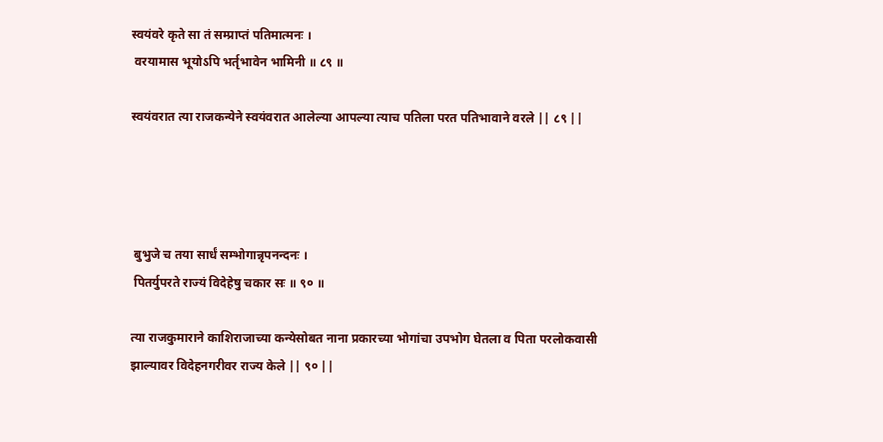स्वयंवरे कृते सा तं सम्प्राप्तं पतिमात्मनः ।
 वरयामास भूयोऽपि भर्तृभावेन भामिनी ॥ ८९ ॥

स्वयंवरात त्या राजकन्येने स्वयंवरात आलेल्या आपल्या त्याच पतिला परत पतिभावाने वरले || ८९ ||




 बुभुजे च तया सार्धं सम्भोगान्नृपनन्दनः ।
 पितर्युपरते राज्यं विदेहेषु चकार सः ॥ ९० ॥

त्या राजकुमाराने काशिराजाच्या कन्येसोबत नाना प्रकारच्या भोगांचा उपभोग घेतला व पिता परलोकवासी झाल्यावर विदेहनगरीवर राज्य केले || ९० ||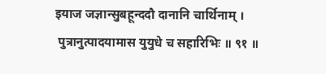इयाज जज्ञान्सुबहून्ददौ दानानि चार्थिनाम् ।
 पुत्रानुत्पादयामास युयुधे च सहारिभिः ॥ ९१ ॥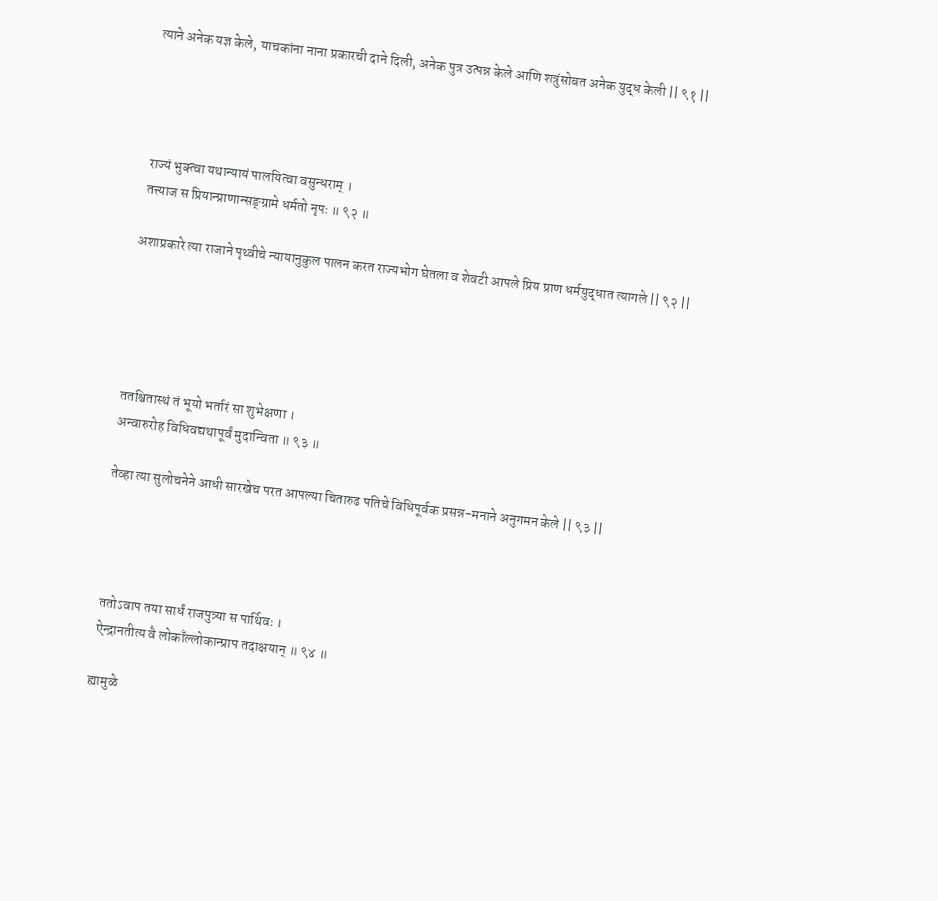त्याने अनेक यज्ञ केले, याचकांना नाना प्रकारची दाने दिली, अनेक पुत्र उत्पन्न केले आणि शत्रुंसोबत अनेक युद्ध केली || ९१ ||




 राज्यं भुक्त्वा यथान्यायं पालयित्वा वसुन्धराम् ।
 तत्त्याज स प्रियान्प्राणान्सङ्‍ग्रामे धर्मतो नृपः ॥ ९२ ॥

अशाप्रकारे त्या राजाने पृथ्वीचे न्यायानुकुल पालन करत राज्यभोग घेतला व शेवटी आपले प्रिय प्राण धर्मयुद्धात त्यागले || ९२ ||





ततश्चितास्थं तं भूयो भर्तारं सा शुभेक्षणा ।
अन्वारुरोह विधिवद्यथापूर्वं मुदान्विता ॥ ९३ ॥

तेव्हा त्या सुलोचनेने आधी सारखेच परत आपल्या चितारुढ पतिचे विधिपूर्वक प्रसन्न-मनाने अनुगमन केले || ९३ ||




 ततोऽवाप तया सार्धं राजपुत्र्या स पार्थिवः ।
 ऐन्द्रानतीत्य वै लोकाँल्लोकान्प्राप तदाक्षयान् ॥ ९४ ॥

ह्यामुळे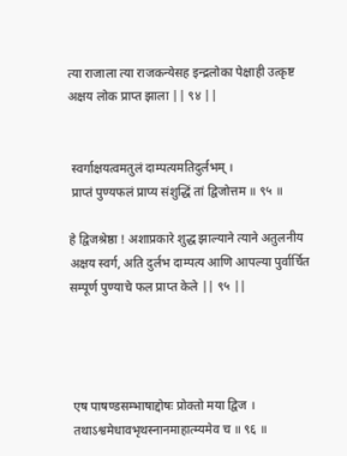त्या राजाला त्या राजकन्येसह इन्द्रलोका पेक्षाही उत्कृष्ट अक्षय लोक प्राप्त झाला || ९४ ||


 स्वर्गाक्षयत्वमतुलं दाम्पत्यमतिदुर्लभम् ।
 प्राप्तं पुण्यफलं प्राप्य संशुद्धिं तां द्विजोत्तम ॥ ९५ ॥

हे द्विजश्रेष्ठा ! अशाप्रकारे शुद्ध झाल्याने त्याने अतुलनीय अक्षय स्वर्ग, अति दुर्लभ दाम्पत्य आणि आपल्या पुर्वार्चित सम्पूर्ण पुण्याचे फल प्राप्त केले || ९५ ||




 एष पाषण्डसम्भाषाद्दोषः प्रोक्तो मया द्विज ।
 तथाऽश्वमेधावभृथस्नानमाहात्म्यमेव च ॥ ९६ ॥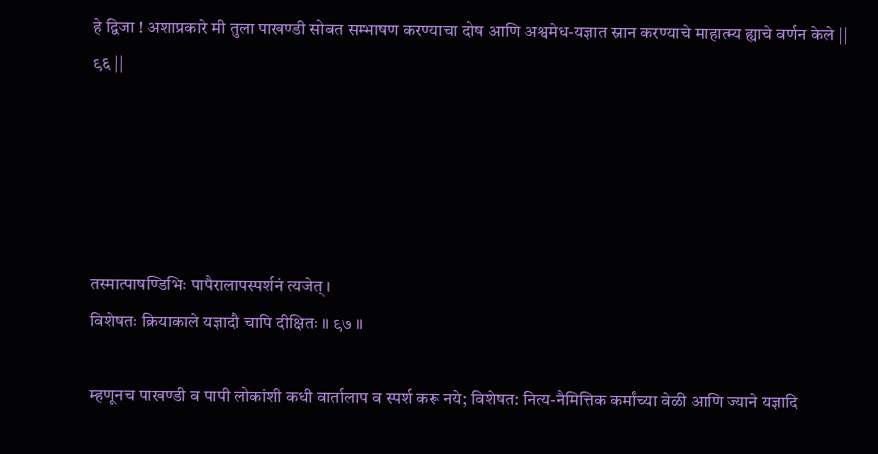हे द्विजा ! अशाप्रकारे मी तुला पाखण्डी सोबत सम्भाषण करण्याचा दोष आणि अश्वमेध-यज्ञात स्नान करण्याचे माहात्म्य ह्याचे वर्णन केले || ९६ ||





तस्मात्पाषण्डिभिः पापैरालापस्पर्शनं त्यजेत् ।
विशेषतः क्रियाकाले यज्ञादौ चापि दीक्षितः ॥ ९७ ॥

म्हणूनच पाखण्डी व पापी लोकांशी कधी वार्तालाप व स्पर्श करू नये; विशेषत: नित्य-नैमित्तिक कर्मांच्या वेळी आणि ज्याने यज्ञादि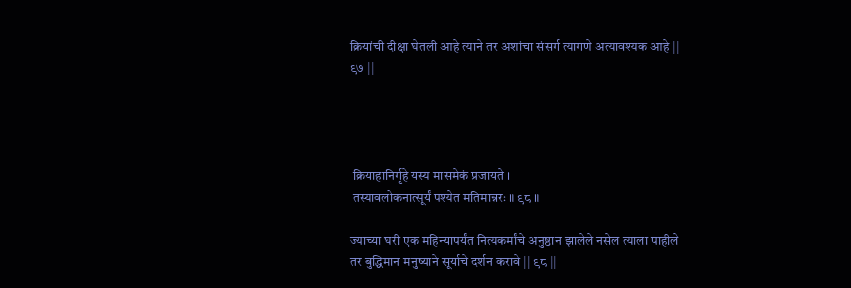क्रियांची दीक्षा घेतली आहे त्याने तर अशांचा संसर्ग त्यागणे अत्यावश्यक आहे || ९७ ||




 क्रियाहानिर्गृहे यस्य मासमेकं प्रजायते ।
 तस्यावलोकनात्सूर्यं पश्येत मतिमान्नरः ॥ ९८ ॥

ज्याच्या घरी एक महिन्यापर्यंत नित्यकर्मांचे अनुष्ठान झालेले नसेल त्याला पाहीले तर बुद्धिमान मनुष्याने सूर्याचे दर्शन करावे || ९८ ||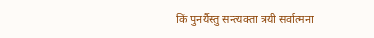किं पुनर्यैस्तु सन्त्यक्ता त्रयी सर्वात्मना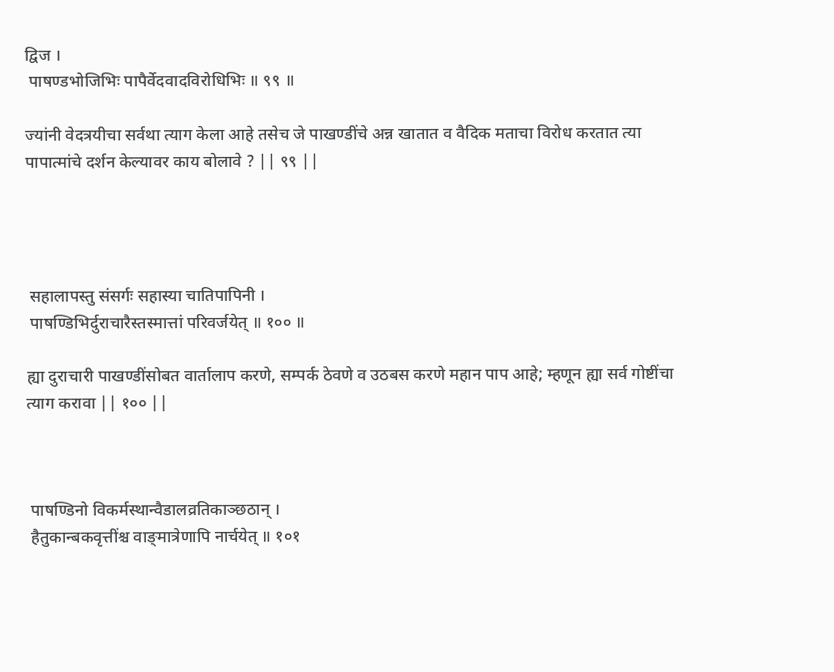द्विज ।
 पाषण्डभोजिभिः पापैर्वेदवादविरोधिभिः ॥ ९९ ॥

ज्यांनी वेदत्रयीचा सर्वथा त्याग केला आहे तसेच जे पाखण्डींचे अन्न खातात व वैदिक मताचा विरोध करतात त्या पापात्मांचे दर्शन केल्यावर काय बोलावे ? || ९९ ||




 सहालापस्तु संसर्गः सहास्या चातिपापिनी ।
 पाषण्डिभिर्दुराचारैस्तस्मात्तां परिवर्जयेत् ॥ १०० ॥

ह्या दुराचारी पाखण्डींसोबत वार्तालाप करणे, सम्पर्क ठेवणे व उठबस करणे महान पाप आहे; म्हणून ह्या सर्व गोष्टींचा त्याग करावा || १०० ||



 पाषण्डिनो विकर्मस्थान्वैडालव्रतिकाञ्छठान् ।
 हैतुकान्बकवृत्तींश्च वाङ्‍मात्रेणापि नार्चयेत् ॥ १०१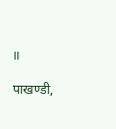॥

पाखण्डी,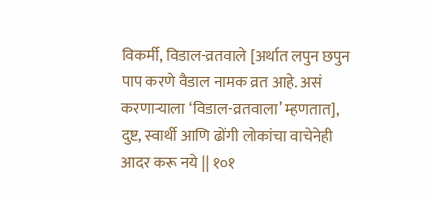विकर्मी, विडाल-व्रतवाले [अर्थात लपुन छपुन पाप करणे वैडाल नामक व्रत आहे. असं करणार्‍याला ‘विडाल-व्रतवाला’ म्हणतात], दुष्ट, स्वार्थी आणि ढोंगी लोकांचा वाचेनेही आदर करू नये || १०१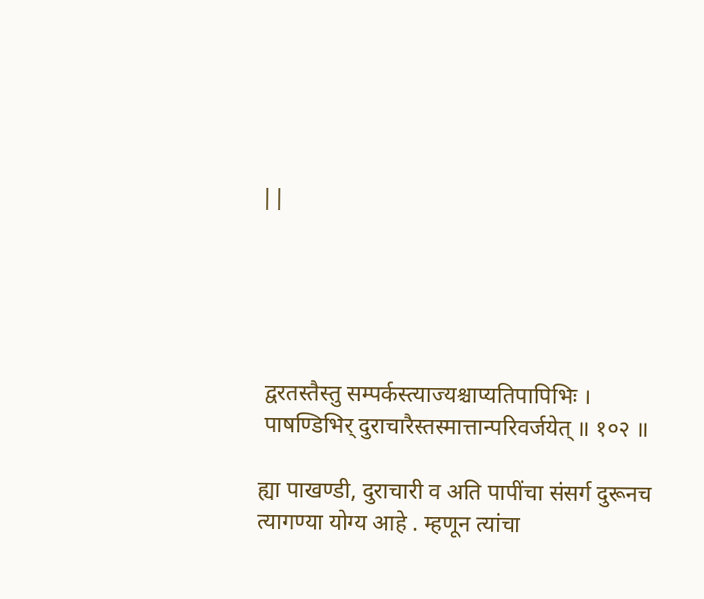||





 द्वरतस्तैस्तु सम्पर्कस्त्याज्यश्चाप्यतिपापिभिः ।
 पाषण्डिभिर् दुराचारैस्तस्मात्तान्परिवर्जयेत् ॥ १०२ ॥

ह्या पाखण्डी, दुराचारी व अति पापींचा संसर्ग दुरूनच त्यागण्या योग्य आहे . म्हणून त्यांचा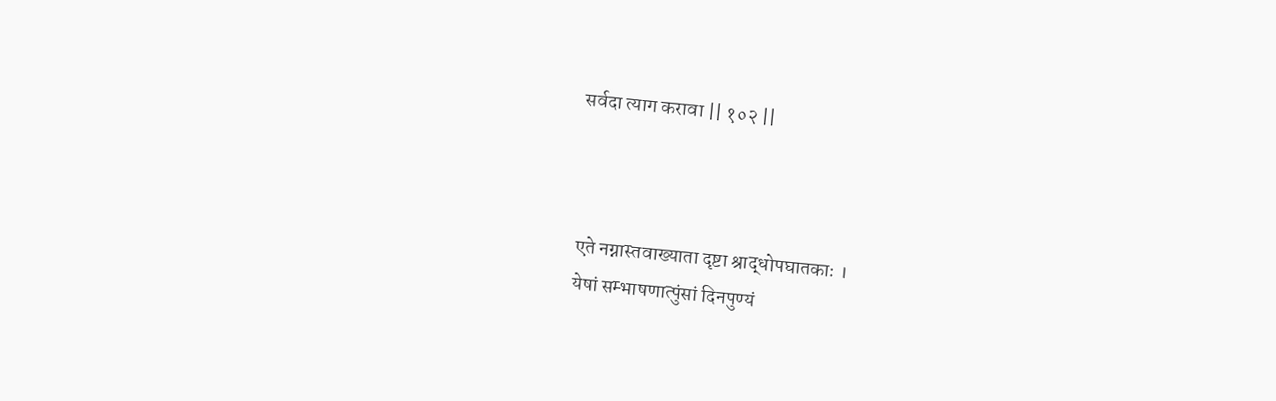सर्वदा त्याग करावा || १०२ ||



 एते नग्नास्तवाख्याता दृष्टा श्राद्धोपघातकाः ।
 येषां सम्भाषणात्पुंसां दिनपुण्यं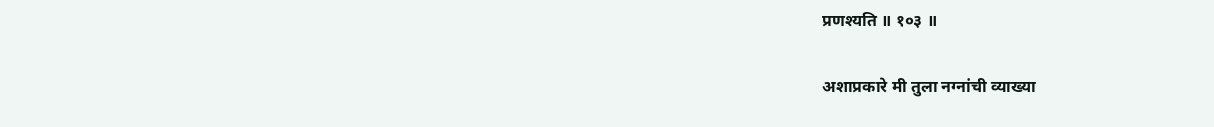प्रणश्यति ॥ १०३ ॥

अशाप्रकारे मी तुला नग्नांची व्याख्या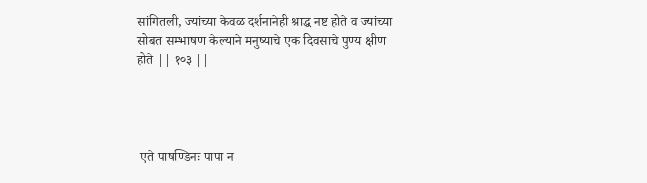सांगितली, ज्यांच्या केवळ दर्शनानेही श्राद्ध नष्ट होते व ज्यांच्या सोबत सम्भाषण केल्याने मनुष्याचे एक दिवसाचे पुण्य क्षीण होते || १०३ ||




 एते पाषण्डिनः पापा न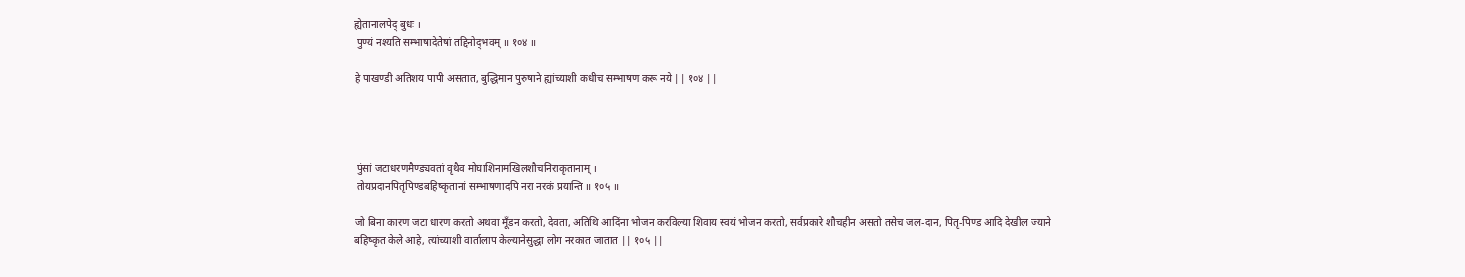ह्येतानालपेद्‍ बुधः ।
 पुण्यं नश्यति सम्भाषादेतेषां तद्दिनोद्‍भवम् ॥ १०४ ॥

हे पाखण्डी अतिशय पापी असतात, बुद्धिमान पुरुषाने ह्यांच्याशी कधीच सम्भाषण करू नये || १०४ ||




 पुंसां जटाधरणमैण्ड्यवतां वृथैव मोघाशिनामखिलशौचनिराकृतानाम् ।
 तोयप्रदानपितृपिण्डबहिष्कृतानां सम्भाषणादपि नरा नरकं प्रयान्ति ॥ १०५ ॥

जो बिना कारण जटा धारण करतो अथवा मूँडन करतो, देवता, अतिथि आदिंना भोजन करविल्या शिवाय स्वयं भोजन करतो, सर्वप्रकारे शौचहीन असतो तसेच जल-दान, पितृ-पिण्ड आदि देखील ज्याने बहिष्कृत केले आहे, त्यांच्याशी वार्तालाप केल्यानेसुद्धा लोग नरकात जातात || १०५ ||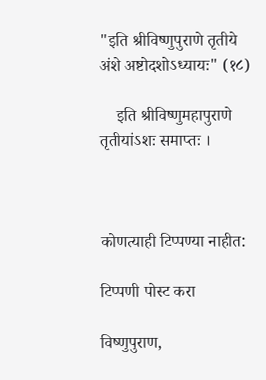"इति श्रीविष्णुपुराणे तृतीये अंशे अष्टोदशोऽध्यायः" (१८)

    इति श्रीविष्णुमहापुराणे तृतीयांऽशः समाप्तः ।



कोणत्याही टिप्पण्‍या नाहीत:

टिप्पणी पोस्ट करा

विष्णुपुराण,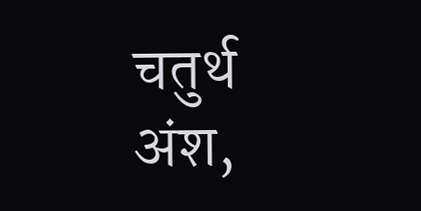चतुर्थ अंश,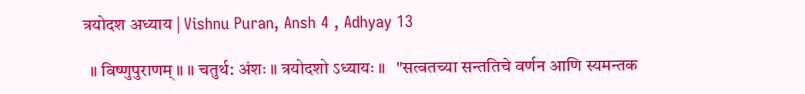त्रयोदश अध्याय | Vishnu Puran, Ansh 4 , Adhyay 13

  ॥ विष्णुपुराणम् ॥ ॥ चतुर्थ: अंशः ॥ त्रयोदशो ऽध्यायः ॥   "सत्वतच्या सन्ततिचे वर्णन आणि स्यमन्तक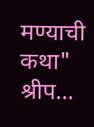मण्याची कथा" श्रीप...